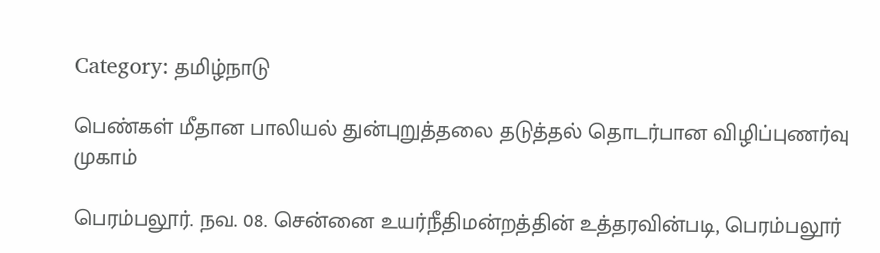Category: தமிழ்நாடு

பெண்கள் மீதான பாலியல் துன்புறுத்தலை தடுத்தல் தொடர்பான விழிப்புணர்வு முகாம்

பெரம்பலூர். நவ. 08. சென்னை உயர்நீதிமன்றத்தின் உத்தரவின்படி, பெரம்பலூர்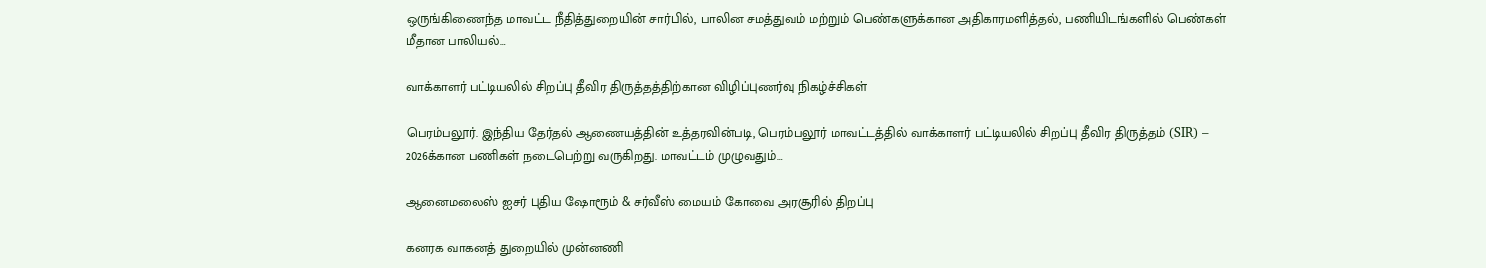ஒருங்கிணைந்த மாவட்ட நீதித்துறையின் சார்பில், பாலின சமத்துவம் மற்றும் பெண்களுக்கான அதிகாரமளித்தல், பணியிடங்களில் பெண்கள் மீதான பாலியல்…

வாக்காளர் பட்டியலில் சிறப்பு தீவிர திருத்தத்திற்கான விழிப்புணர்வு நிகழ்ச்சிகள்

பெரம்பலூர். இந்திய தேர்தல் ஆணையத்தின் உத்தரவின்படி, பெரம்பலூர் மாவட்டத்தில் வாக்காளர் பட்டியலில் சிறப்பு தீவிர திருத்தம் (SIR) – 2026க்கான பணிகள் நடைபெற்று வருகிறது. மாவட்டம் முழுவதும்…

ஆனைமலைஸ் ஐசர் புதிய ஷோரூம் & சர்வீஸ் மையம் கோவை அரசூரில் திறப்பு

கனரக வாகனத் துறையில் முன்னணி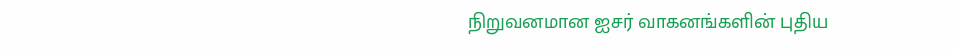நிறுவனமான ஐசர் வாகனங்களின் புதிய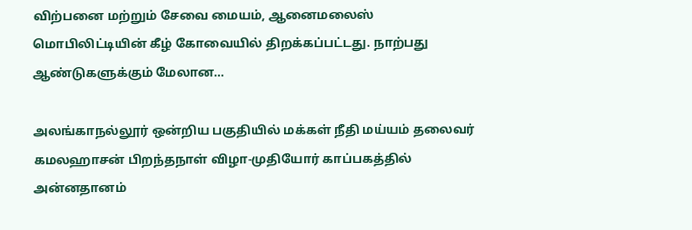விற்பனை மற்றும் சேவை மையம், ஆனைமலைஸ் மொபிலிட்டியின் கீழ் கோவையில் திறக்கப்பட்டது. நாற்பது ஆண்டுகளுக்கும் மேலான…

அலங்காநல்லூர் ஒன்றிய பகுதியில் மக்கள் நீதி மய்யம் தலைவர் கமலஹாசன் பிறந்தநாள் விழா-முதியோர் காப்பகத்தில் அன்னதானம்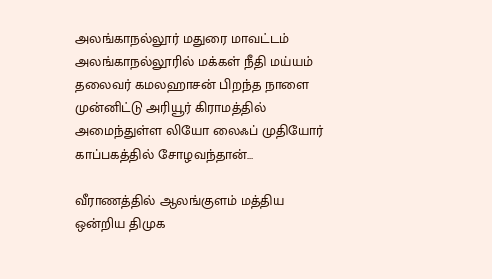அலங்காநல்லூர் மதுரை மாவட்டம் அலங்காநல்லூரில் மக்கள் நீதி மய்யம் தலைவர் கமலஹாசன் பிறந்த நாளை முன்னிட்டு அரியூர் கிராமத்தில் அமைந்துள்ள லியோ லைஃப் முதியோர் காப்பகத்தில் சோழவந்தான்…

வீராணத்தில் ஆலங்குளம் மத்திய ஒன்றிய திமுக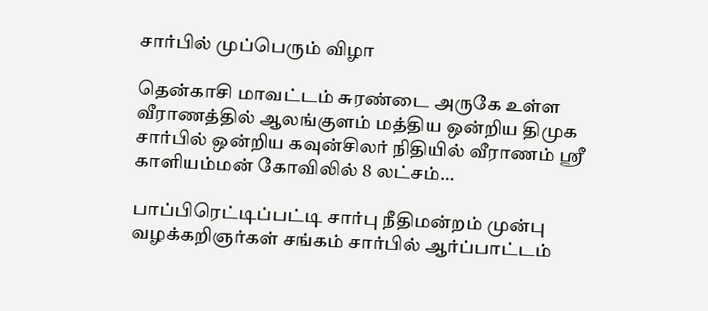சார்பில் முப்பெரும் விழா

தென்காசி மாவட்டம் சுரண்டை அருகே உள்ள வீராணத்தில் ஆலங்குளம் மத்திய ஒன்றிய திமுக சார்பில் ஒன்றிய கவுன்சிலர் நிதியில் வீராணம் ஸ்ரீ காளியம்மன் கோவிலில் 8 லட்சம்…

பாப்பிரெட்டிப்பட்டி சார்பு நீதிமன்றம் முன்பு வழக்கறிஞர்கள் சங்கம் சார்பில் ஆர்ப்பாட்டம்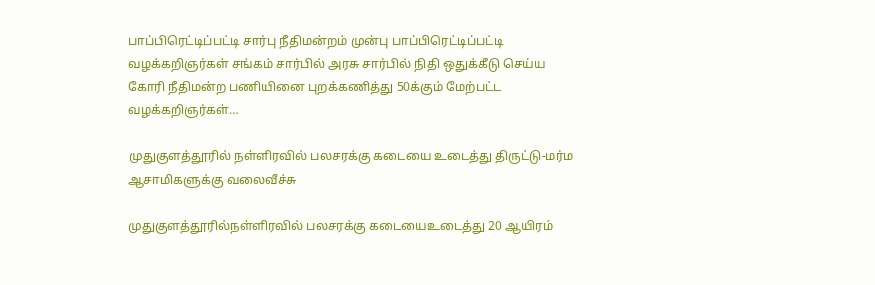பாப்பிரெட்டிப்பட்டி சார்பு நீதிமன்றம் முன்பு பாப்பிரெட்டிப்பட்டி வழக்கறிஞர்கள் சங்கம் சார்பில் அரசு சார்பில் நிதி ஒதுக்கீடு செய்ய கோரி நீதிமன்ற பணியினை புறக்கணித்து 50க்கும் மேற்பட்ட வழக்கறிஞர்கள்…

முதுகுளத்தூரில் நள்ளிரவில் பலசரக்கு கடையை உடைத்து திருட்டு-மர்ம ஆசாமிகளுக்கு வலைவீச்சு

முதுகுளத்தூரில்நள்ளிரவில் பலசரக்கு கடையைஉடைத்து 20 ஆயிரம்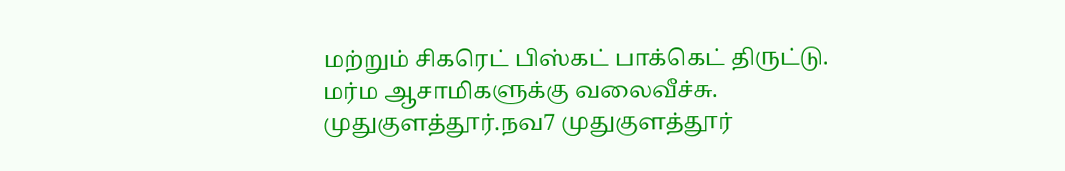மற்றும் சிகரெட் பிஸ்கட் பாக்கெட் திருட்டு. மர்ம ஆசாமிகளுக்கு வலைவீச்சு. முதுகுளத்தூர்.நவ7 முதுகுளத்தூர்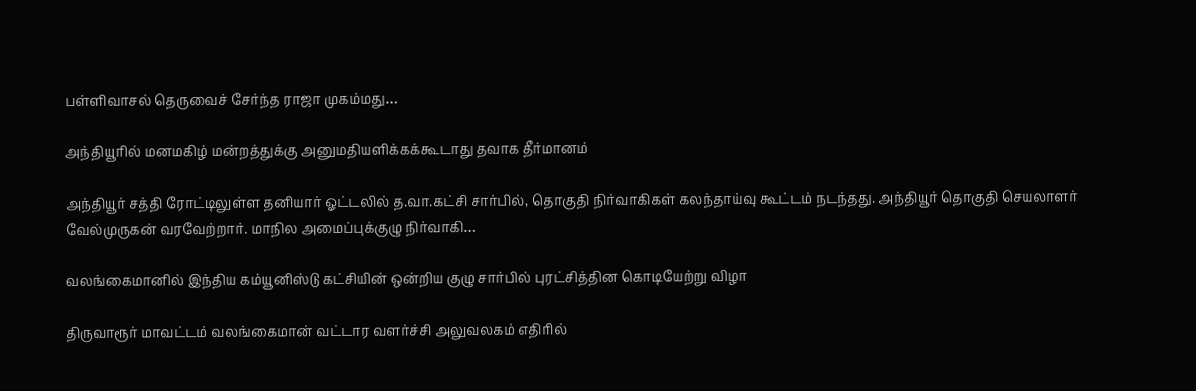பள்ளிவாசல் தெருவைச் சேர்ந்த ராஜா முகம்மது…

அந்தியூரில் மனமகிழ் மன்றத்துக்கு அனுமதியளிக்கக்கூடாது தவாக தீர்மானம்

அந்தியூர் சத்தி ரோட்டிலுள்ள தனியார் ஓட்டலில் த.வா.கட்சி சார்பில், தொகுதி நிர்வாகிகள் கலந்தாய்வு கூட்டம் நடந்தது. அந்தியூர் தொகுதி செயலாளர் வேல்முருகன் வரவேற்றார். மாநில அமைப்புக்குழு நிர்வாகி…

வலங்கைமானில் இந்திய கம்யூனிஸ்டு கட்சியின் ஒன்றிய குழு சார்பில் புரட்சித்தின கொடியேற்று விழா

திருவாரூர் மாவட்டம் வலங்கைமான் வட்டார வளர்ச்சி அலுவலகம் எதிரில்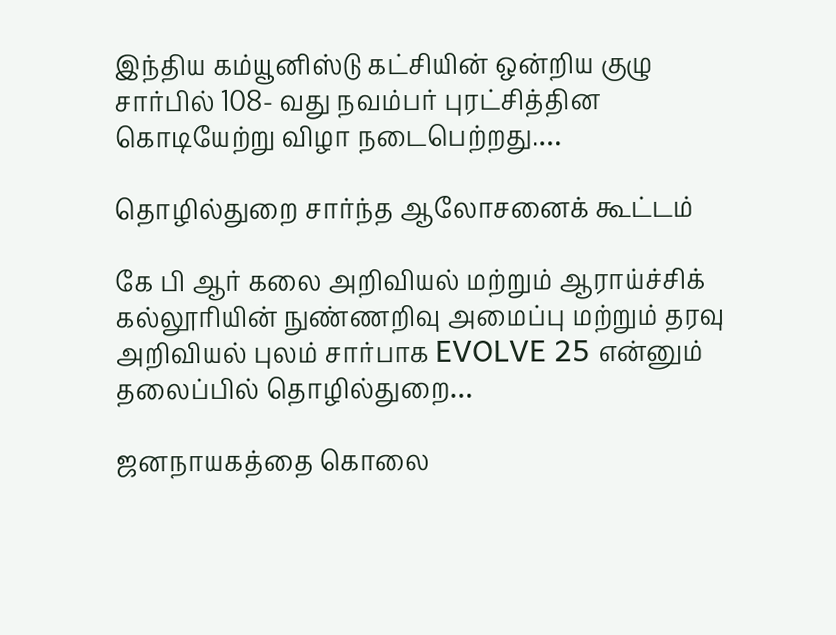இந்திய கம்யூனிஸ்டு கட்சியின் ஒன்றிய குழு சார்பில் 108- வது நவம்பர் புரட்சித்தின கொடியேற்று விழா நடைபெற்றது.…

தொழில்துறை சார்ந்த ஆலோசனைக் கூட்டம்

கே பி ஆர் கலை அறிவியல் மற்றும் ஆராய்ச்சிக் கல்லூரியின் நுண்ணறிவு அமைப்பு மற்றும் தரவு அறிவியல் புலம் சார்பாக EVOLVE 25 என்னும் தலைப்பில் தொழில்துறை…

ஜனநாயகத்தை கொலை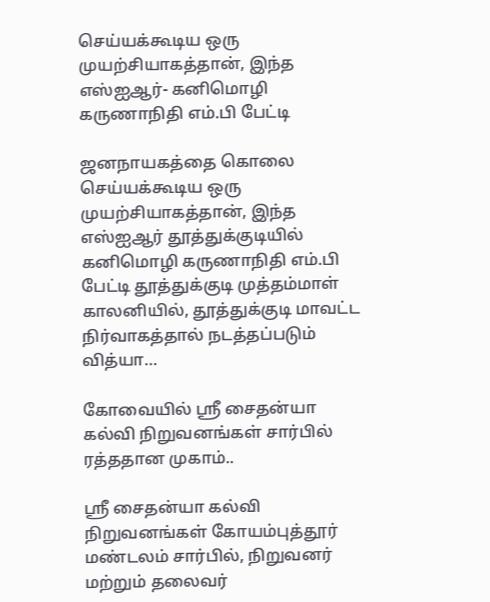செய்யக்கூடிய ஒரு முயற்சியாகத்தான், இந்த எஸ்ஐஆர்- கனிமொழி கருணாநிதி எம்.பி பேட்டி

ஜனநாயகத்தை கொலை செய்யக்கூடிய ஒரு முயற்சியாகத்தான், இந்த எஸ்ஐஆர் தூத்துக்குடியில் கனிமொழி கருணாநிதி எம்.பி பேட்டி தூத்துக்குடி முத்தம்மாள் காலனியில், தூத்துக்குடி மாவட்ட நிர்வாகத்தால் நடத்தப்படும் வித்யா…

கோவையில் ஸ்ரீ சைதன்யா கல்வி நிறுவனங்கள் சார்பில் ரத்ததான முகாம்..

ஸ்ரீ சைதன்யா கல்வி நிறுவனங்கள் கோயம்புத்தூர் மண்டலம் சார்பில், நிறுவனர் மற்றும் தலைவர்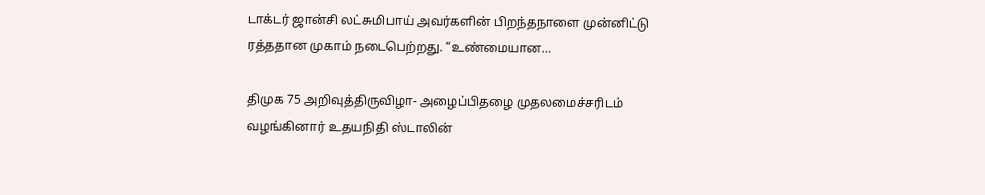டாக்டர் ஜான்சி லட்சுமிபாய் அவர்களின் பிறந்தநாளை முன்னிட்டு ரத்ததான முகாம் நடைபெற்றது. “உண்மையான…

திமுக 75 அறிவுத்திருவிழா- அழைப்பிதழை முதலமைச்சரிடம் வழங்கினார் உதயநிதி ஸ்டாலின்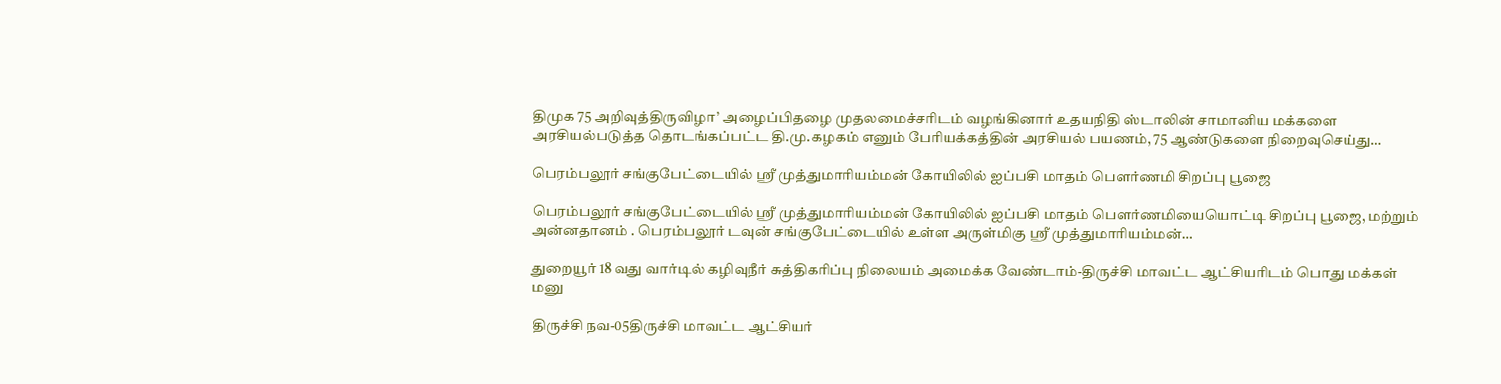திமுக 75 அறிவுத்திருவிழா’ அழைப்பிதழை முதலமைச்சரிடம் வழங்கினார் உதயநிதி ஸ்டாலின் சாமானிய மக்களை அரசியல்படுத்த தொடங்கப்பட்ட தி.மு.கழகம் எனும் பேரியக்கத்தின் அரசியல் பயணம், 75 ஆண்டுகளை நிறைவுசெய்து…

பெரம்பலூர் சங்குபேட்டையில் ஸ்ரீ முத்துமாரியம்மன் கோயிலில் ஐப்பசி மாதம் பௌர்ணமி சிறப்பு பூஜை

பெரம்பலூர் சங்குபேட்டையில் ஸ்ரீ முத்துமாரியம்மன் கோயிலில் ஐப்பசி மாதம் பௌர்ணமியையொட்டி சிறப்பு பூஜை, மற்றும் அன்னதானம் . பெரம்பலூர் டவுன் சங்குபேட்டையில் உள்ள அருள்மிகு ஸ்ரீ முத்துமாரியம்மன்…

துறையூர் 18 வது வார்டில் கழிவுநீர் சுத்திகரிப்பு நிலையம் அமைக்க வேண்டாம்-திருச்சி மாவட்ட ஆட்சியரிடம் பொது மக்கள் மனு

திருச்சி நவ-05திருச்சி மாவட்ட ஆட்சியர்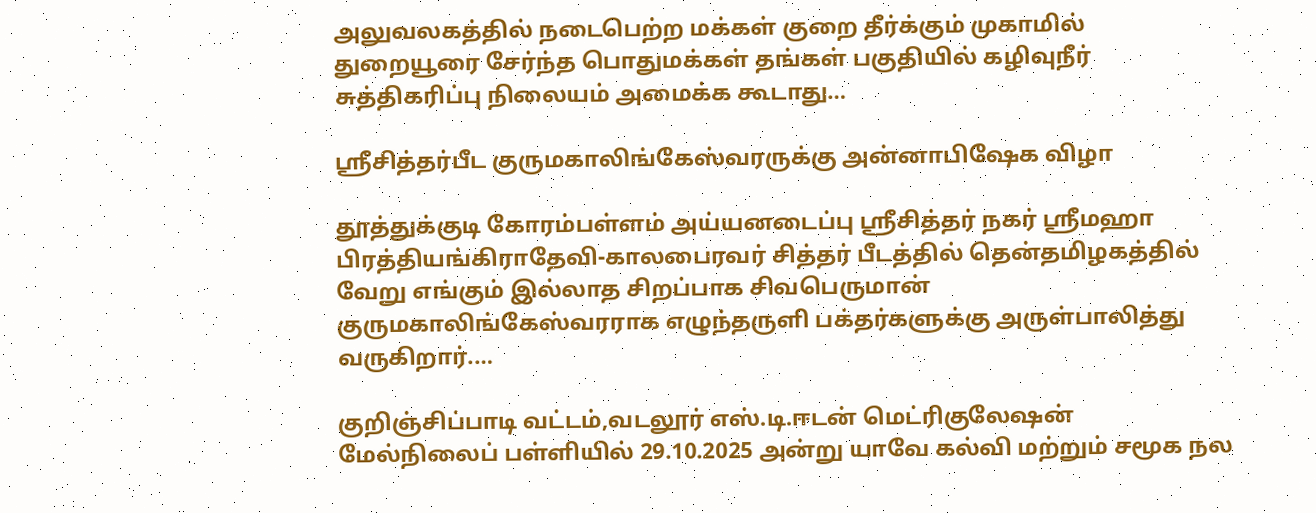அலுவலகத்தில் நடைபெற்ற மக்கள் குறை தீர்க்கும் முகாமில் துறையூரை சேர்ந்த பொதுமக்கள் தங்கள் பகுதியில் கழிவுநீர் சுத்திகரிப்பு நிலையம் அமைக்க கூடாது…

ஸ்ரீசித்தர்பீட குருமகாலிங்கேஸ்வரருக்கு அன்னாபிஷேக விழா

தூத்துக்குடி கோரம்பள்ளம் அய்யனடைப்பு ஸ்ரீசித்தர் நகர் ஸ்ரீமஹா பிரத்தியங்கிராதேவி-காலபைரவர் சித்தர் பீடத்தில் தென்தமிழகத்தில் வேறு எங்கும் இல்லாத சிறப்பாக சிவபெருமான் குருமகாலிங்கேஸ்வரராக எழுந்தருளி பக்தர்களுக்கு அருள்பாலித்து வருகிறார்.…

குறிஞ்சிப்பாடி வட்டம்,வடலூர் எஸ்.டி.ஈடன் மெட்ரிகுலேஷன் மேல்நிலைப் பள்ளியில் 29.10.2025 அன்று யாவே கல்வி மற்றும் சமூக நல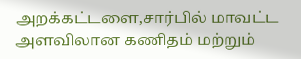அறக்கட்டளை,சார்பில் மாவட்ட அளவிலான கணிதம் மற்றும்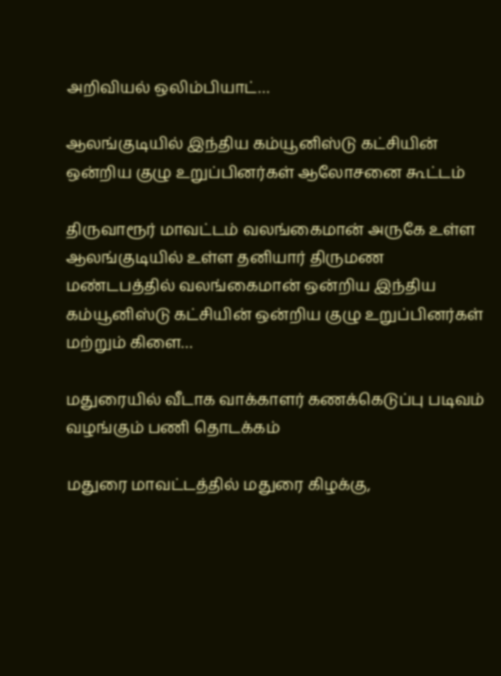அறிவியல் ஒலிம்பியாட்…

ஆலங்குடியில் இந்திய கம்யூனிஸ்டு கட்சியின் ஒன்றிய குழு உறுப்பினர்கள் ஆலோசனை கூட்டம்

திருவாரூர் மாவட்டம் வலங்கைமான் அருகே உள்ள ஆலங்குடியில் உள்ள தனியார் திருமண மண்டபத்தில் வலங்கைமான் ஒன்றிய இந்திய கம்யூனிஸ்டு கட்சியின் ஒன்றிய குழு உறுப்பினர்கள் மற்றும் கிளை…

மதுரையில் வீடாக வாக்காளர் கணக்கெடுப்பு படிவம் வழங்கும் பணி தொடக்கம்

மதுரை மாவட்டத்தில் மதுரை கிழக்கு,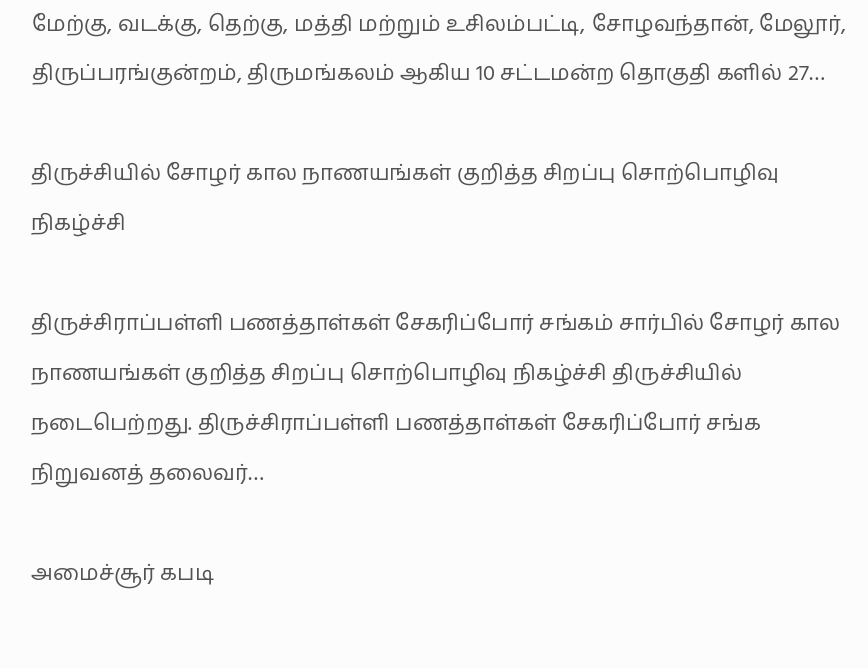மேற்கு, வடக்கு, தெற்கு, மத்தி மற்றும் உசிலம்பட்டி, சோழவந்தான், மேலூர், திருப்பரங்குன்றம், திருமங்கலம் ஆகிய 10 சட்டமன்ற தொகுதி களில் 27…

திருச்சியில் சோழர் கால நாணயங்கள் குறித்த சிறப்பு சொற்பொழிவு நிகழ்ச்சி

திருச்சிராப்பள்ளி பணத்தாள்கள் சேகரிப்போர் சங்கம் சார்பில் சோழர் கால நாணயங்கள் குறித்த சிறப்பு சொற்பொழிவு நிகழ்ச்சி திருச்சியில் நடைபெற்றது. திருச்சிராப்பள்ளி பணத்தாள்கள் சேகரிப்போர் சங்க நிறுவனத் தலைவர்…

அமைச்சூர் கபடி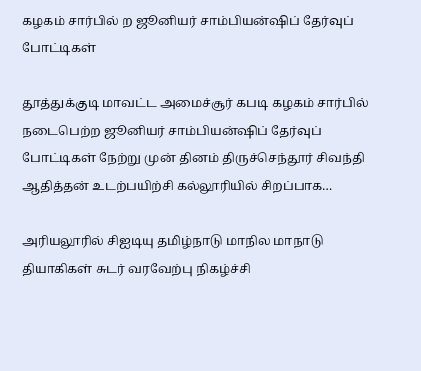கழகம் சார்பில் ற ஜூனியர் சாம்பியன்ஷிப் தேர்வுப் போட்டிகள்

தூத்துக்குடி மாவட்ட அமைச்சூர் கபடி கழகம் சார்பில் நடைபெற்ற ஜூனியர் சாம்பியன்ஷிப் தேர்வுப் போட்டிகள் நேற்று முன் தினம் திருச்செந்தூர் சிவந்தி ஆதித்தன் உடற்பயிற்சி கல்லூரியில் சிறப்பாக…

அரியலூரில் சிஐடியு தமிழ்நாடு மாநில மாநாடு தியாகிகள் சுடர் வரவேற்பு நிகழ்ச்சி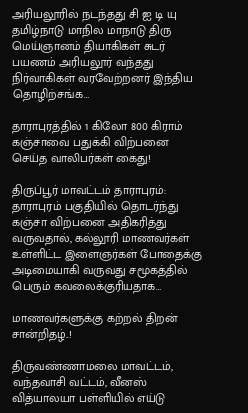அரியலூரில் நடந்தது சி ஐ டி யு தமிழ்நாடு மாநில மாநாடு திரு மெய்ஞானம் தியாகிகள் சுடர் பயணம் அரியலூர் வந்தது நிர்வாகிகள் வரவேற்றனர் இந்திய தொழிற்சங்க…

தாராபுரத்தில் 1 கிலோ 800 கிராம் கஞ்சாவை பதுக்கி விற்பனை செய்த வாலிபர்கள் கைது!

திருப்பூர் மாவட்டம் தாராபுரம்: தாராபுரம் பகுதியில் தொடர்ந்து கஞ்சா விற்பனை அதிகரித்து வருவதால், கல்லூரி மாணவர்கள் உள்ளிட்ட இளைஞர்கள் போதைக்கு அடிமையாகி வருவது சமூகத்தில் பெரும் கவலைக்குரியதாக…

மாணவர்களுக்கு கற்றல் திறன் சான்றிதழ்..!

திருவண்ணாமலை மாவட்டம், வந்தவாசி வட்டம், வீனஸ் வித்யாலயா பள்ளியில் எய்டு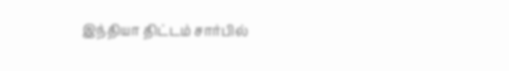இந்தியா திட்டம் சார்பில்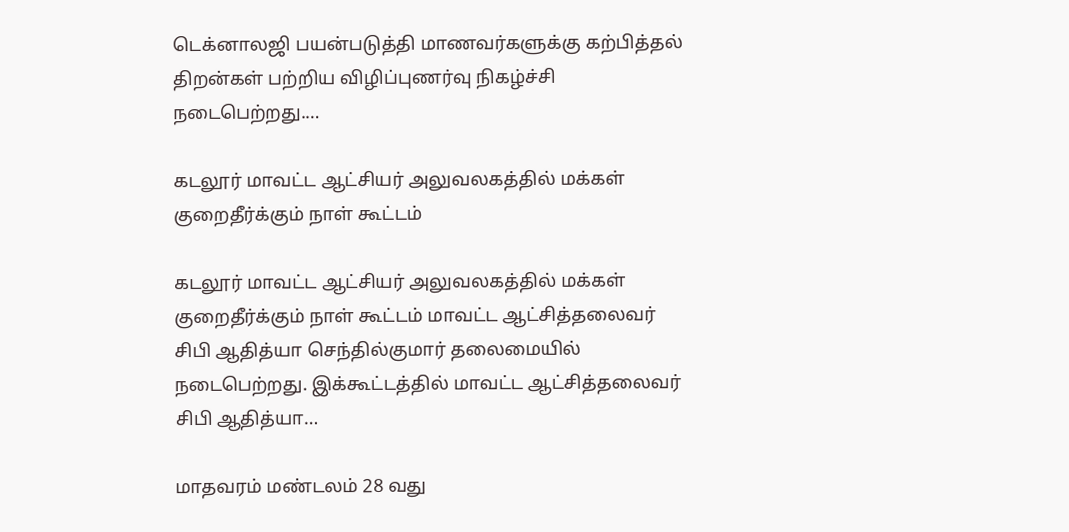டெக்னாலஜி பயன்படுத்தி மாணவர்களுக்கு கற்பித்தல் திறன்கள் பற்றிய விழிப்புணர்வு நிகழ்ச்சி நடைபெற்றது.…

கடலூர் மாவட்ட ஆட்சியர் அலுவலகத்தில் மக்கள் குறைதீர்க்கும் நாள் கூட்டம்

கடலூர் மாவட்ட ஆட்சியர் அலுவலகத்தில் மக்கள் குறைதீர்க்கும் நாள் கூட்டம் மாவட்ட ஆட்சித்தலைவர் சிபி ஆதித்யா செந்தில்குமார் தலைமையில் நடைபெற்றது. இக்கூட்டத்தில் மாவட்ட ஆட்சித்தலைவர் சிபி ஆதித்யா…

மாதவரம் மண்டலம் 28 வது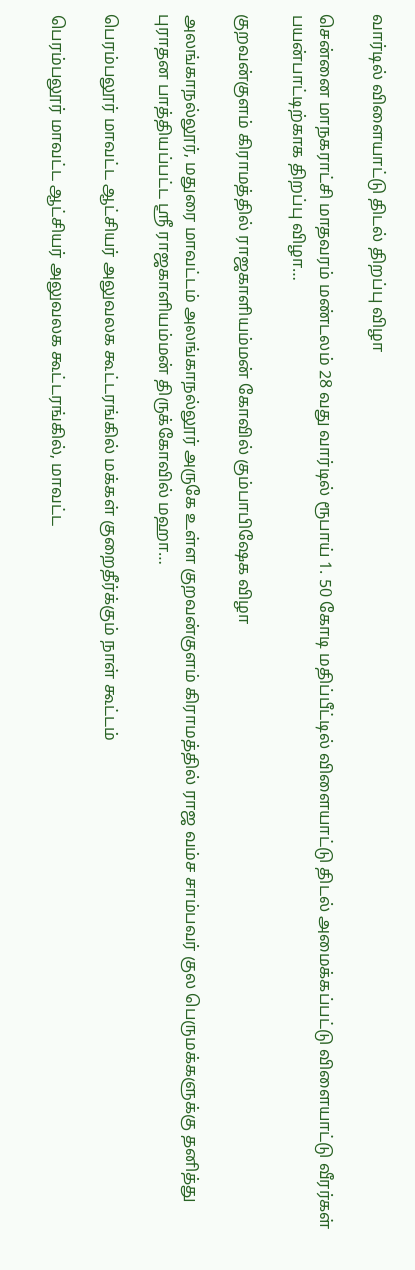வார்டில் விளையாட்டு திடல் திறப்பு விழா

சென்னை மாநகராட்சி மாதவரம் மண்டலம் 28 வது வார்டில் ரூபாய் 1. 50 கோடி மதிப்பீட்டில் விளையாட்டு திடல் அமைக்கப்பட்டு விளையாட்டு வீரர்கள் பயன்பாட்டிற்காக திறப்பு விழா…

குறவன்குளம் கிராமத்தில் ராஜகாளியம்மன் கோவில் கும்பாபிஷேக விழா

அலங்காநல்லூர், மதுரை மாவட்டம் அலங்காநல்லூர் அருகே உள்ள குறவன்குளம் கிராமத்தில் ராஜ வம்ச சாம்பவர் குல பெருமக்களுக்கு தனித்து புராதன பாத்தியப்பட்ட ஸ்ரீ ராஜகாளியம்மன் திருக்கோவில் மஹா…

பெரம்பலூர் மாவட்ட ஆட்சியர் அலுவலக கூட்டரங்கில் மக்கள் குறைதீர்க்கும் நாள் கூட்டம்

பெரம்பலூர் மாவட்ட ஆட்சியர் அலுவலக கூட்டரங்கில், மாவட்ட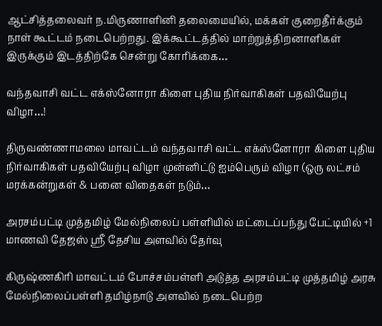ஆட்சித்தலைவர் ந.மிருணாளினி தலைமையில், மக்கள் குறைதீர்க்கும் நாள் கூட்டம் நடைபெற்றது. இக்கூட்டத்தில் மாற்றுத்திறனாளிகள் இருக்கும் இடத்திற்கே சென்று கோரிக்கை…

வந்தவாசி வட்ட எக்ஸ்னோரா கிளை புதிய நிர்வாகிகள் பதவியேற்பு விழா…!

திருவண்ணாமலை மாவட்டம் வந்தவாசி வட்ட எக்ஸ்னோரா கிளை புதிய நிர்வாகிகள் பதவியேற்பு விழா முன்னிட்டு ஐம்பெரும் விழா (ஒரு லட்சம் மரக்கன்றுகள் & பனை விதைகள் நடும்…

அரசம்பட்டி முத்தமிழ் மேல்நிலைப் பள்ளியில் மட்டைப்பந்து பேட்டியில் +1 மாணவி தேஜஸ் ஸ்ரீ தேசிய அளவில் தேர்வு

கிருஷ்ணகிரி மாவட்டம் போச்சம்பள்ளி அடுத்த அரசம்பட்டி முத்தமிழ் அரசு மேல்நிலைப்பள்ளி தமிழ்நாடு அளவில் நடைபெற்ற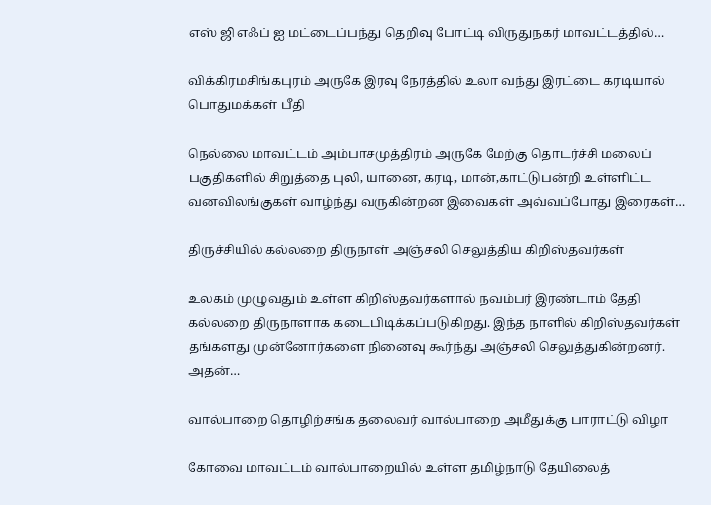எஸ் ஜி எஃப் ஐ மட்டைப்பந்து தெறிவு போட்டி விருதுநகர் மாவட்டத்தில்…

விக்கிரமசிங்கபுரம் அருகே இரவு நேரத்தில் உலா வந்து இரட்டை கரடியால் பொதுமக்கள் பீதி

நெல்லை மாவட்டம் அம்பாசமுத்திரம் அருகே மேற்கு தொடர்ச்சி மலைப் பகுதிகளில் சிறுத்தை புலி, யானை, கரடி, மான்,காட்டுபன்றி உள்ளிட்ட வனவிலங்குகள் வாழ்ந்து வருகின்றன இவைகள் அவ்வப்போது இரைகள்…

திருச்சியில் கல்லறை திருநாள் அஞ்சலி செலுத்திய கிறிஸ்தவர்கள்

உலகம் முழுவதும் உள்ள கிறிஸ்தவர்களால் நவம்பர் இரண்டாம் தேதி கல்லறை திருநாளாக கடைபிடிக்கப்படுகிறது. இந்த நாளில் கிறிஸ்தவர்கள் தங்களது முன்னோர்களை நினைவு கூர்ந்து அஞ்சலி செலுத்துகின்றனர். அதன்…

வால்பாறை தொழிற்சங்க தலைவர் வால்பாறை அமீதுக்கு பாராட்டு விழா

கோவை மாவட்டம் வால்பாறையில் உள்ள தமிழ்நாடு தேயிலைத்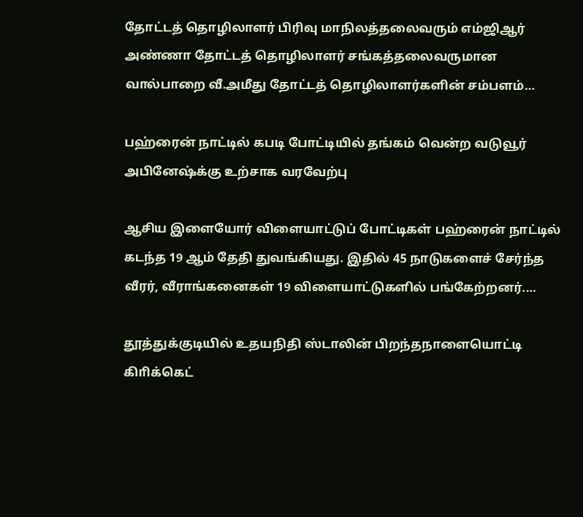தோட்டத் தொழிலாளர் பிரிவு மாநிலத்தலைவரும் எம்ஜிஆர் அண்ணா தோட்டத் தொழிலாளர் சங்கத்தலைவருமான வால்பாறை வீ.அமீது தோட்டத் தொழிலாளர்களின் சம்பளம்…

பஹ்ரைன் நாட்டில் கபடி போட்டியில் தங்கம் வென்ற வடுவூர் அபினேஷ்க்கு உற்சாக வரவேற்பு

ஆசிய இளையோர் விளையாட்டுப் போட்டிகள் பஹ்ரைன் நாட்டில் கடந்த 19 ஆம் தேதி துவங்கியது. இதில் 45 நாடுகளைச் சேர்ந்த வீரர், வீராங்கனைகள் 19 விளையாட்டுகளில் பங்கேற்றனர்.…

தூத்துக்குடியில் உதயநிதி ஸ்டாலின் பிறந்தநாளையொட்டி கிாிக்கெட்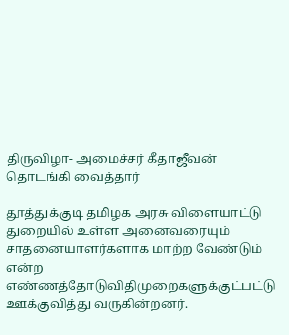திருவிழா- அமைச்சர் கீதாஜீவன் தொடங்கி வைத்தார்

தூத்துக்குடி தமிழக அரசு விளையாட்டு துறையில் உள்ள அனைவரையும் சாதனையாளர்களாக மாற்ற வேண்டும் என்ற எண்ணத்தோடுவிதிமுறைகளுக்குட்பட்டு ஊக்குவித்து வருகின்றனர்.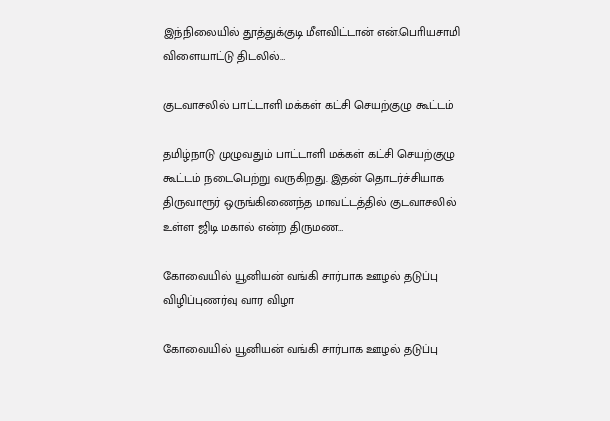இந்நிலையில் தூத்துக்குடி மீளவிட்டான் என்.பொியசாமி விளையாட்டு திடலில்…

குடவாசலில் பாட்டாளி மக்கள் கட்சி செயற்குழு கூட்டம்

தமிழ்நாடு முழுவதும் பாட்டாளி மக்கள் கட்சி செயற்குழு கூட்டம் நடைபெற்று வருகிறது. இதன் தொடர்ச்சியாக திருவாரூர் ஒருங்கிணைந்த மாவட்டத்தில் குடவாசலில் உள்ள ஜிடி மகால் என்ற திருமண…

கோவையில் யூனியன் வங்கி சார்பாக ஊழல் தடுப்பு விழிப்புணர்வு வார விழா

கோவையில் யூனியன் வங்கி சார்பாக ஊழல் தடுப்பு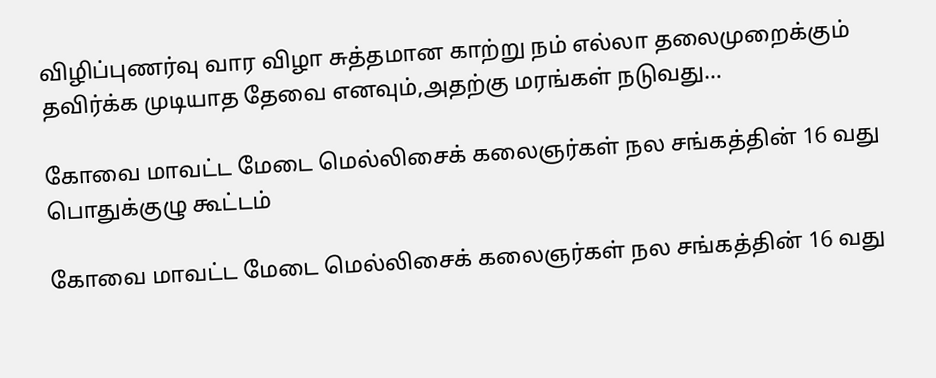விழிப்புணர்வு வார விழா சுத்தமான காற்று நம் எல்லா தலைமுறைக்கும் தவிர்க்க முடியாத தேவை எனவும்,அதற்கு மரங்கள் நடுவது…

கோவை மாவட்ட மேடை மெல்லிசைக் கலைஞர்கள் நல சங்கத்தின் 16 வது பொதுக்குழு கூட்டம்

கோவை மாவட்ட மேடை மெல்லிசைக் கலைஞர்கள் நல சங்கத்தின் 16 வது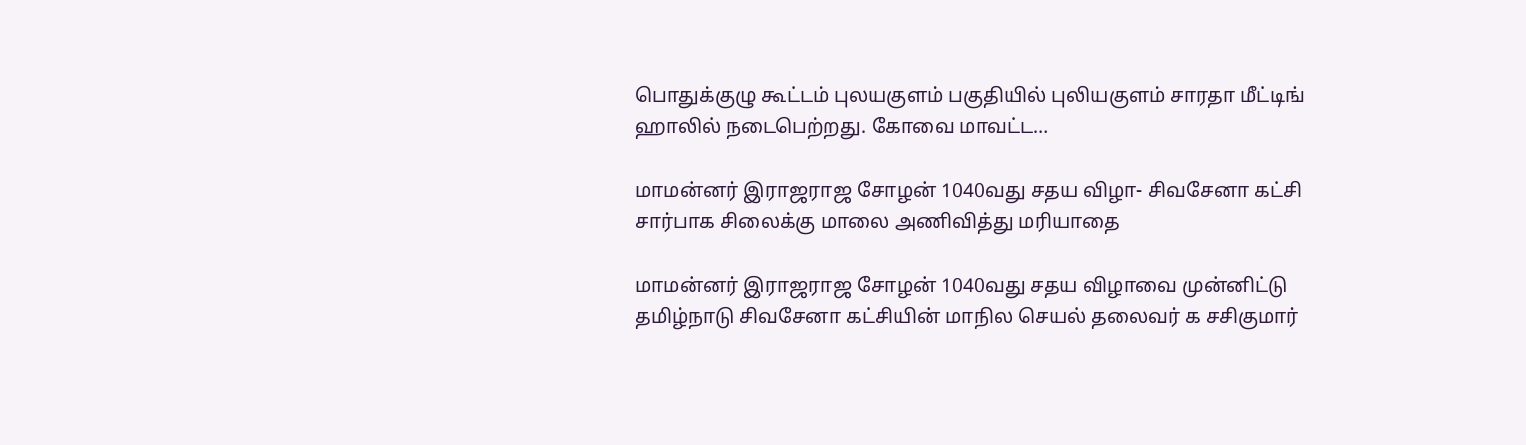பொதுக்குழு கூட்டம் புலயகுளம் பகுதியில் புலியகுளம் சாரதா மீட்டிங் ஹாலில் நடைபெற்றது. கோவை மாவட்ட…

மாமன்னர் இராஜராஜ சோழன் 1040வது சதய விழா- சிவசேனா கட்சி சார்பாக சிலைக்கு மாலை அணிவித்து மரியாதை

மாமன்னர் இராஜராஜ சோழன் 1040வது சதய விழாவை முன்னிட்டு தமிழ்நாடு சிவசேனா கட்சியின் மாநில செயல் தலைவர் க சசிகுமார்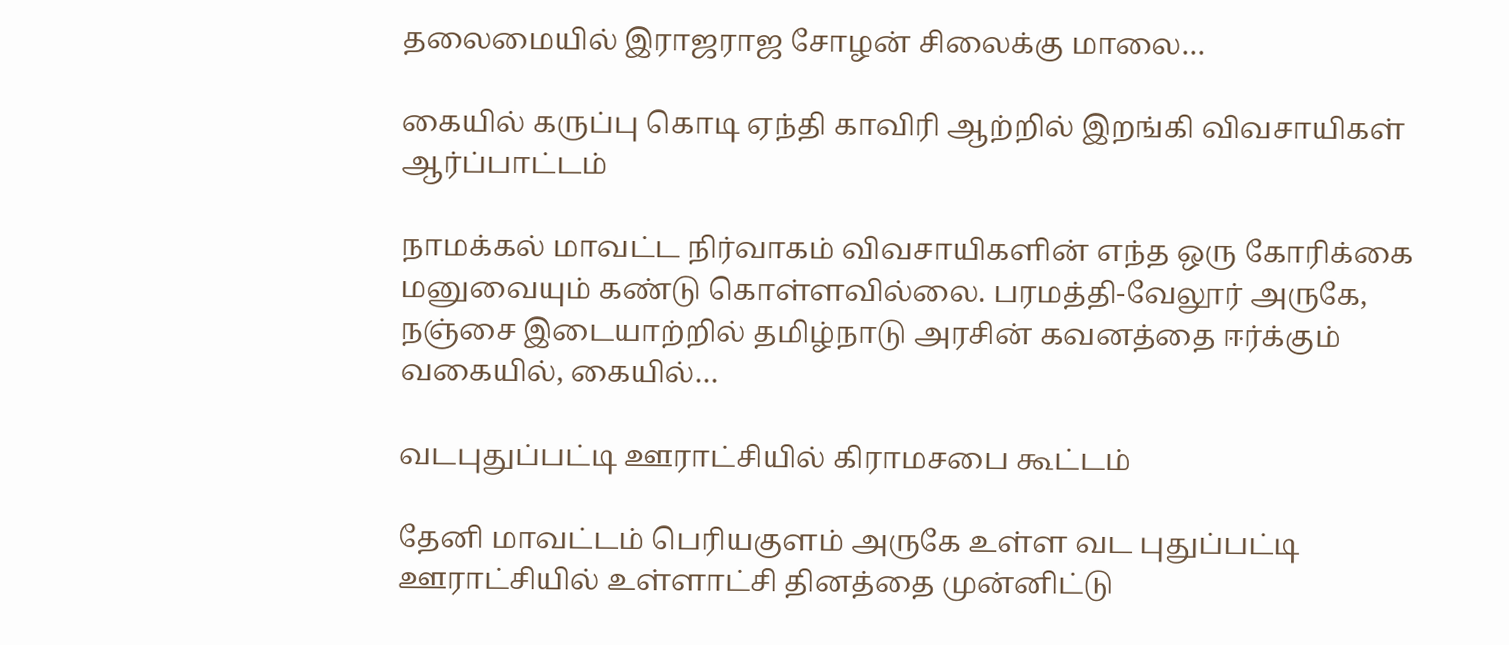தலைமையில் இராஜராஜ சோழன் சிலைக்கு மாலை…

கையில் கருப்பு கொடி ஏந்தி காவிரி ஆற்றில் இறங்கி விவசாயிகள் ஆர்ப்பாட்டம்

நாமக்கல் மாவட்ட நிர்வாகம் விவசாயிகளின் எந்த ஒரு கோரிக்கை மனுவையும் கண்டு கொள்ளவில்லை. பரமத்தி-வேலூர் அருகே, நஞ்சை இடையாற்றில் தமிழ்நாடு அரசின் கவனத்தை ஈர்க்கும் வகையில், கையில்…

வடபுதுப்பட்டி ஊராட்சியில் கிராமசபை கூட்டம்

தேனி மாவட்டம் பெரியகுளம் அருகே உள்ள வட புதுப்பட்டி ஊராட்சியில் உள்ளாட்சி தினத்தை முன்னிட்டு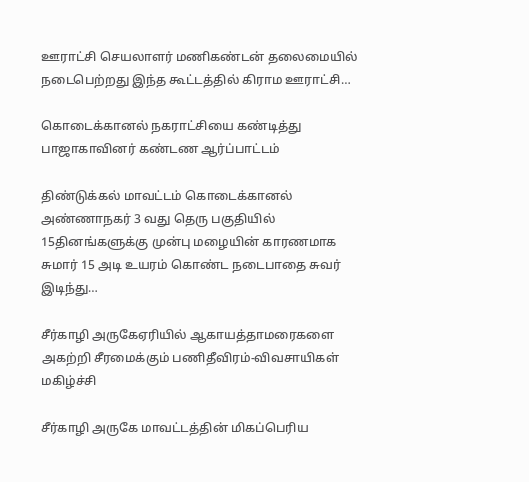ஊராட்சி செயலாளர் மணிகண்டன் தலைமையில் நடைபெற்றது இந்த கூட்டத்தில் கிராம ஊராட்சி…

கொடைக்கானல் நகராட்சியை கண்டித்து பாஜாகாவினர் கண்டண ஆர்ப்பாட்டம்

திண்டுக்கல் மாவட்டம் கொடைக்கானல் அண்ணாநகர் 3 வது தெரு பகுதியில் 15தினங்களுக்கு முன்பு மழையின் காரணமாக சுமார் 15 அடி உயரம் கொண்ட நடைபாதை சுவர் இடிந்து…

சீர்காழி அருகேஏரியில் ஆகாயத்தாமரைகளை அகற்றி சீரமைக்கும் பணிதீவிரம்-விவசாயிகள் மகிழ்ச்சி

சீர்காழி அருகே மாவட்டத்தின் மிகப்பெரிய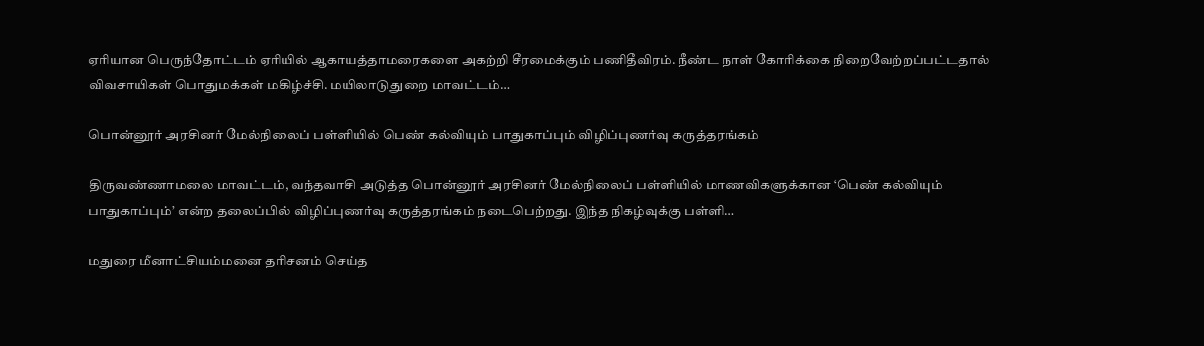ஏரியான பெருந்தோட்டம் ஏரியில் ஆகாயத்தாமரைகளை அகற்றி சீரமைக்கும் பணிதீவிரம். நீண்ட நாள் கோரிக்கை நிறைவேற்றப்பட்டதால் விவசாயிகள் பொதுமக்கள் மகிழ்ச்சி. மயிலாடுதுறை மாவட்டம்…

பொன்னூர் அரசினர் மேல்நிலைப் பள்ளியில் பெண் கல்வியும் பாதுகாப்பும் விழிப்புணர்வு கருத்தரங்கம்

திருவண்ணாமலை மாவட்டம், வந்தவாசி அடுத்த பொன்னூர் அரசினர் மேல்நிலைப் பள்ளியில் மாணவிகளுக்கான ‘பெண் கல்வியும் பாதுகாப்பும்’ என்ற தலைப்பில் விழிப்புணர்வு கருத்தரங்கம் நடைபெற்றது. இந்த நிகழ்வுக்கு பள்ளி…

மதுரை மீனாட்சியம்மனை தரிசனம் செய்த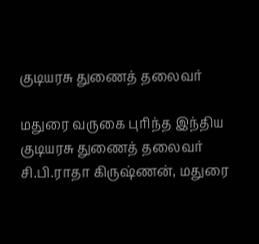குடியரசு துணைத் தலைவர்

மதுரை வருகை புரிந்த இந்திய குடியரசு துணைத் தலைவர் சி.பி.ராதா கிருஷ்ணன், மதுரை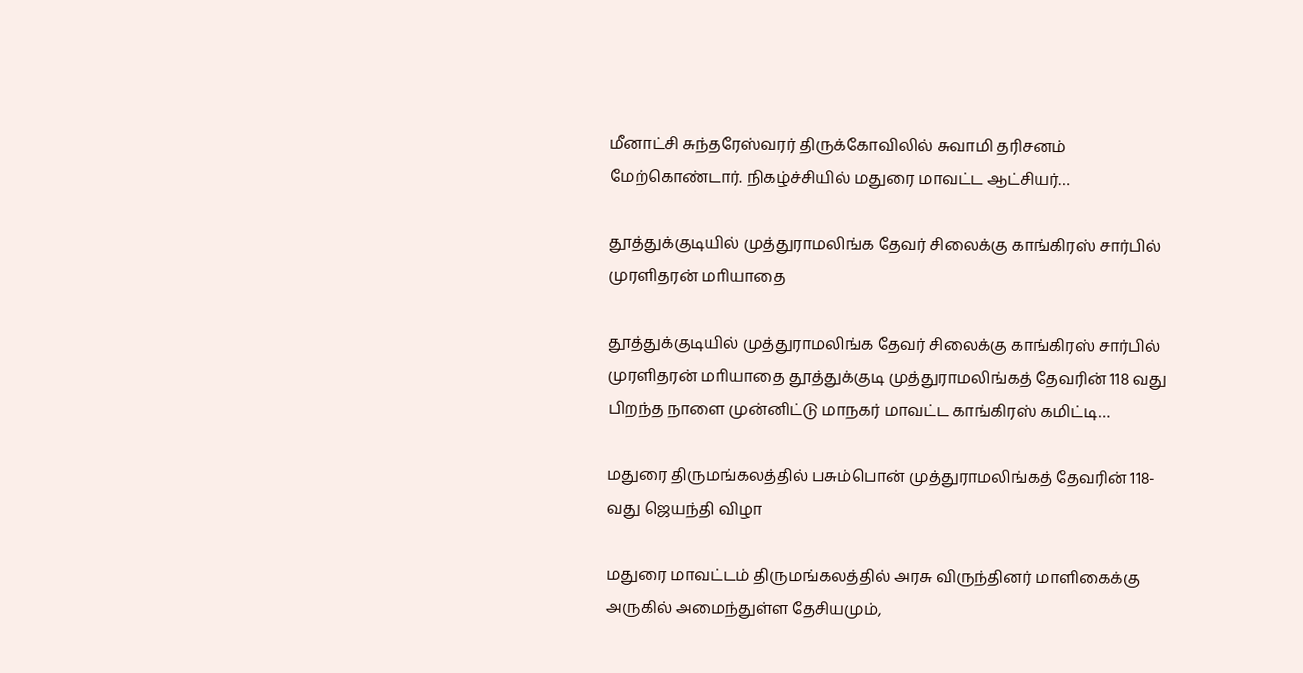மீனாட்சி சுந்தரேஸ்வரர் திருக்கோவிலில் சுவாமி தரிசனம் மேற்கொண்டார். நிகழ்ச்சியில் மதுரை மாவட்ட ஆட்சியர்…

தூத்துக்குடியில் முத்துராமலிங்க தேவர் சிலைக்கு காங்கிரஸ் சார்பில் முரளிதரன் மாியாதை

தூத்துக்குடியில் முத்துராமலிங்க தேவர் சிலைக்கு காங்கிரஸ் சார்பில் முரளிதரன் மாியாதை தூத்துக்குடி முத்துராமலிங்கத் தேவரின் 118 வது பிறந்த நாளை முன்னிட்டு மாநகர் மாவட்ட காங்கிரஸ் கமிட்டி…

மதுரை திருமங்கலத்தில் பசும்பொன் முத்துராமலிங்கத் தேவரின் 118-வது ஜெயந்தி விழா

மதுரை மாவட்டம் திருமங்கலத்தில் அரசு விருந்தினர் மாளிகைக்கு அருகில் அமைந்துள்ள தேசியமும்,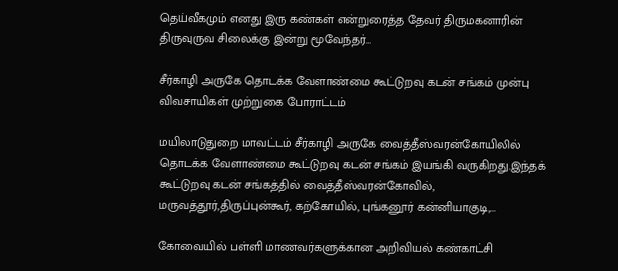தெய்வீகமும் எனது இரு கண்கள் என்றுரைத்த தேவர் திருமகனாரின் திருவுருவ சிலைக்கு இன்று மூவேந்தர்…

சீர்காழி அருகே தொடக்க வேளாண்மை கூட்டுறவு கடன் சங்கம் முன்பு விவசாயிகள் முற்றுகை போராட்டம்

மயிலாடுதுறை மாவட்டம் சீர்காழி அருகே வைத்தீஸ்வரன்கோயிலில் தொடக்க வேளாண்மை கூட்டுறவு கடன் சங்கம் இயங்கி வருகிறது.இந்தக் கூட்டுறவு கடன் சங்கத்தில் வைத்தீஸ்வரன்கோவில், மருவத்தூர்,திருப்புன்கூர், கற்கோயில், புங்கனூர் கன்னியாகுடி,…

கோவையில் பள்ளி மாணவர்களுக்கான அறிவியல் கண்காட்சி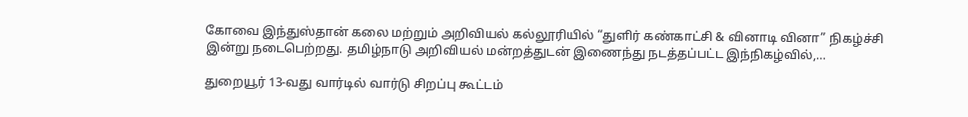கோவை இந்துஸ்தான் கலை மற்றும் அறிவியல் கல்லூரியில் “துளிர் கண்காட்சி & வினாடி வினா” நிகழ்ச்சி இன்று நடைபெற்றது. தமிழ்நாடு அறிவியல் மன்றத்துடன் இணைந்து நடத்தப்பட்ட இந்நிகழ்வில்,…

துறையூர் 13-வது வார்டில் வார்டு சிறப்பு கூட்டம்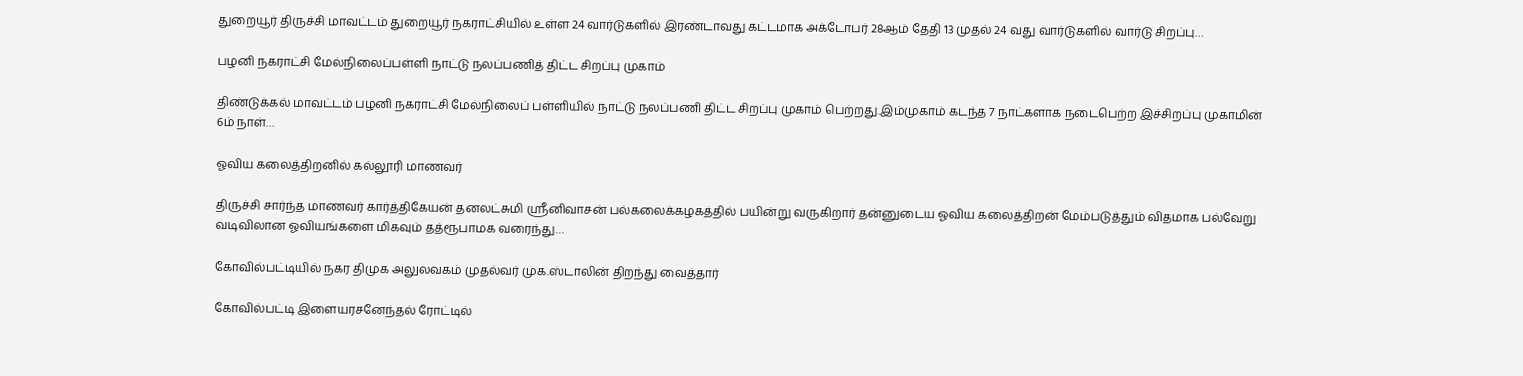துறையூர் திருச்சி மாவட்டம் துறையூர் நகராட்சியில் உள்ள 24 வார்டுகளில் இரண்டாவது கட்டமாக அக்டோபர் 28ஆம் தேதி 13 முதல் 24 வது வார்டுகளில் வார்டு சிறப்பு…

பழனி நகராட்சி மேல்நிலைப்பள்ளி நாட்டு நலப்பணித் திட்ட சிறப்பு முகாம்

திண்டுக்கல் மாவட்டம் பழனி நகராட்சி மேல்நிலைப் பள்ளியில் நாட்டு நலப்பணி திட்ட சிறப்பு முகாம் பெற்றது.இம்முகாம் கடந்த 7 நாட்களாக நடைபெற்ற இச்சிறப்பு முகாமின் 6ம் நாள்…

ஓவிய கலைத்திறனில் கல்லூரி மாணவர்

திருச்சி சார்ந்த மாணவர் கார்த்திகேயன் தனலட்சுமி ஸ்ரீனிவாசன் பல்கலைக்கழகத்தில் பயின்று வருகிறார் தன்னுடைய ஓவிய கலைத்திறன் மேம்படுத்தும் விதமாக பல்வேறு வடிவிலான ஓவியங்களை மிகவும் தத்ரூபாமக வரைந்து…

கோவில்பட்டியில் நகர திமுக அலுலவகம் முதல்வர் முக.ஸ்டாலின் திறந்து வைத்தார்

கோவில்பட்டி இளையரசனேந்தல் ரோட்டில்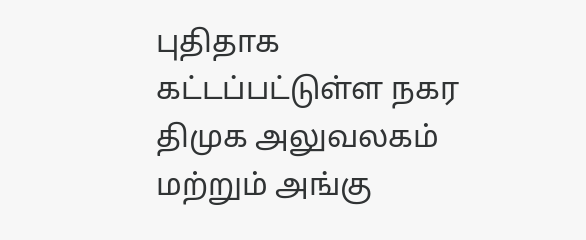புதிதாக கட்டப்பட்டுள்ள நகர திமுக அலுவலகம் மற்றும் அங்கு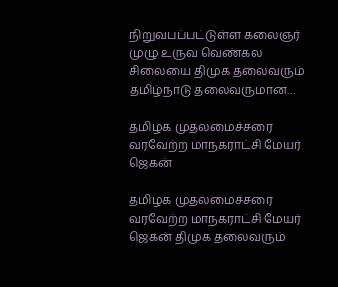நிறுவபப்பட்டுள்ள கலைஞர் முழு உருவ வெண்கல சிலையை திமுக தலைவரும் தமிழ்நாடு தலைவருமான…

தமிழக முதலமைச்சரை வரவேற்ற மாநகராட்சி மேயர் ஜெகன்

தமிழக முதலமைச்சரை வரவேற்ற மாநகராட்சி மேயர் ஜெகன் திமுக தலைவரும்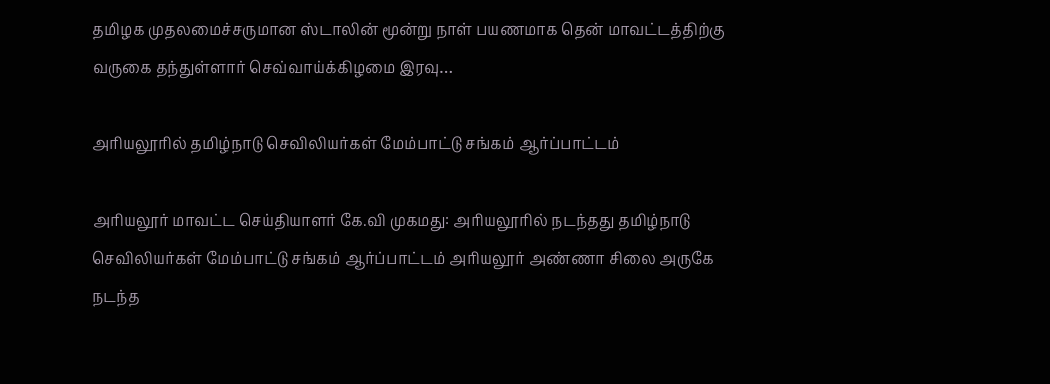தமிழக முதலமைச்சருமான ஸ்டாலின் மூன்று நாள் பயணமாக தென் மாவட்டத்திற்கு வருகை தந்துள்ளார் செவ்வாய்க்கிழமை இரவு…

அரியலூரில் தமிழ்நாடு செவிலியர்கள் மேம்பாட்டு சங்கம் ஆர்ப்பாட்டம்

அரியலூர் மாவட்ட செய்தியாளர் கே.வி முகமது: அரியலூரில் நடந்தது தமிழ்நாடு செவிலியர்கள் மேம்பாட்டு சங்கம் ஆர்ப்பாட்டம் அரியலூர் அண்ணா சிலை அருகே நடந்த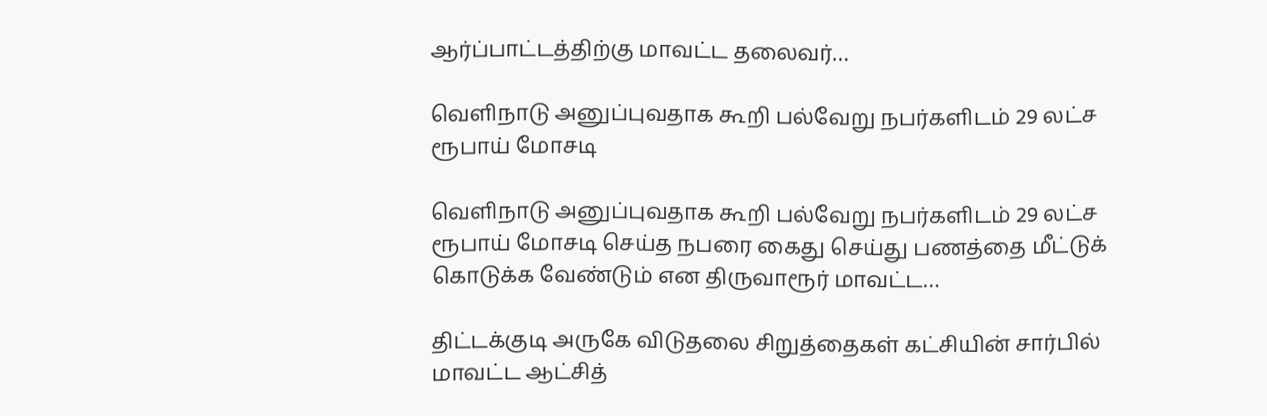ஆர்ப்பாட்டத்திற்கு மாவட்ட தலைவர்…

வெளிநாடு அனுப்புவதாக கூறி பல்வேறு நபர்களிடம் 29 லட்ச ரூபாய் மோசடி

வெளிநாடு அனுப்புவதாக கூறி பல்வேறு நபர்களிடம் 29 லட்ச ரூபாய் மோசடி செய்த நபரை கைது செய்து பணத்தை மீட்டுக் கொடுக்க வேண்டும் என திருவாரூர் மாவட்ட…

திட்டக்குடி அருகே விடுதலை சிறுத்தைகள் கட்சியின் சார்பில் மாவட்ட ஆட்சித்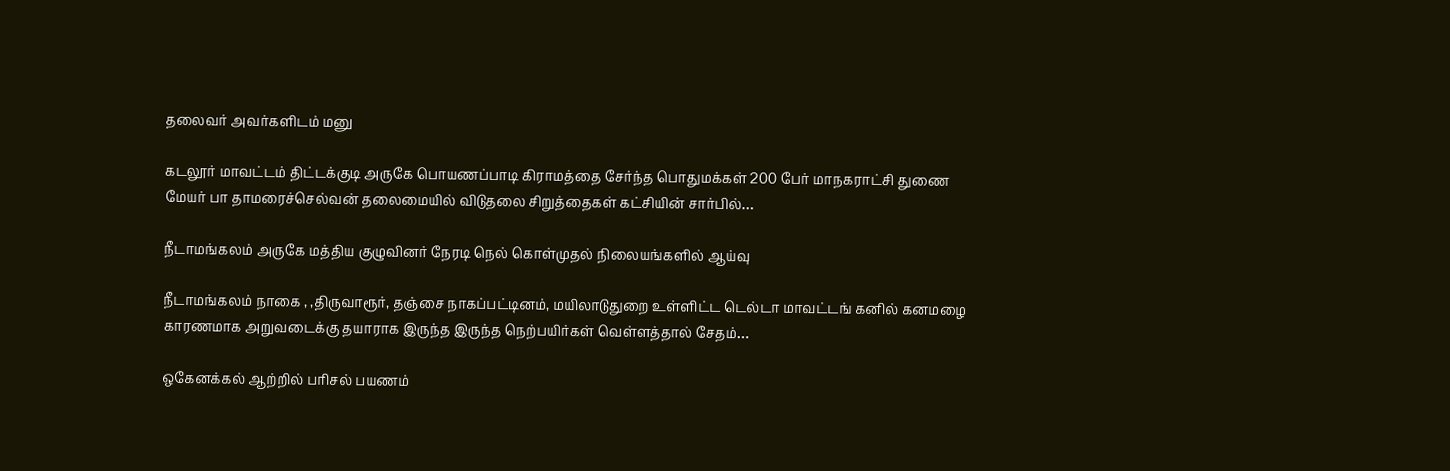தலைவர் அவர்களிடம் மனு

கடலூர் மாவட்டம் திட்டக்குடி அருகே பொயணப்பாடி கிராமத்தை சேர்ந்த பொதுமக்கள் 200 பேர் மாநகராட்சி துணை மேயர் பா தாமரைச்செல்வன் தலைமையில் விடுதலை சிறுத்தைகள் கட்சியின் சார்பில்…

நீடாமங்கலம் அருகே மத்திய குழுவினர் நேரடி நெல் கொள்முதல் நிலையங்களில் ஆய்வு

நீடாமங்கலம் நாகை , ,திருவாரூர், தஞ்சை நாகப்பட்டினம், மயிலாடுதுறை உள்ளிட்ட டெல்டா மாவட்டங் கனில் கனமழை காரணமாக அறுவடைக்கு தயாராக இருந்த இருந்த நெற்பயிர்கள் வெள்ளத்தால் சேதம்…

ஒகேனக்கல் ஆற்றில் பரிசல் பயணம்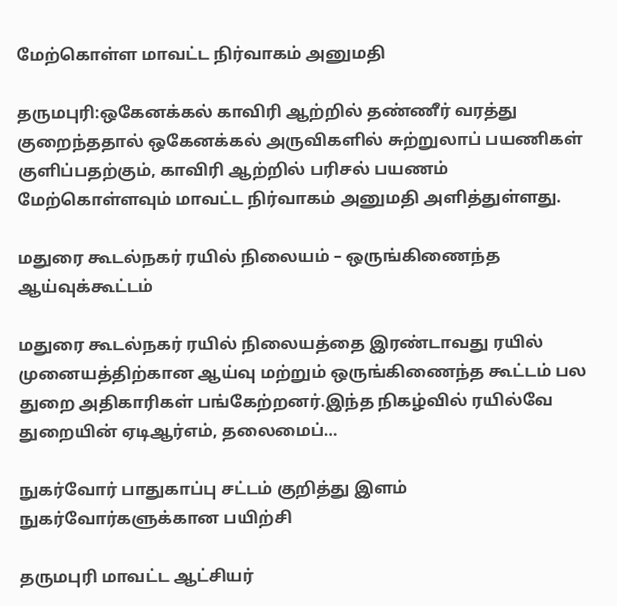மேற்கொள்ள மாவட்ட நிர்வாகம் அனுமதி

தருமபுரி:ஒகேனக்கல் காவிரி ஆற்றில் தண்ணீர் வரத்து குறைந்ததால் ஒகேனக்கல் அருவிகளில் சுற்றுலாப் பயணிகள் குளிப்பதற்கும், காவிரி ஆற்றில் பரிசல் பயணம் மேற்கொள்ளவும் மாவட்ட நிர்வாகம் அனுமதி அளித்துள்ளது.

மதுரை கூடல்நகர் ரயில் நிலையம் – ஒருங்கிணைந்த ஆய்வுக்கூட்டம்

மதுரை கூடல்நகர் ரயில் நிலையத்தை இரண்டாவது ரயில் முனையத்திற்கான ஆய்வு மற்றும் ஒருங்கிணைந்த கூட்டம் பல துறை அதிகாரிகள் பங்கேற்றனர்.இந்த நிகழ்வில் ரயில்வே துறையின் ஏடிஆர்எம், தலைமைப்…

நுகர்வோர் பாதுகாப்பு சட்டம் குறித்து இளம் நுகர்வோர்களுக்கான பயிற்சி

தருமபுரி மாவட்ட ஆட்சியர்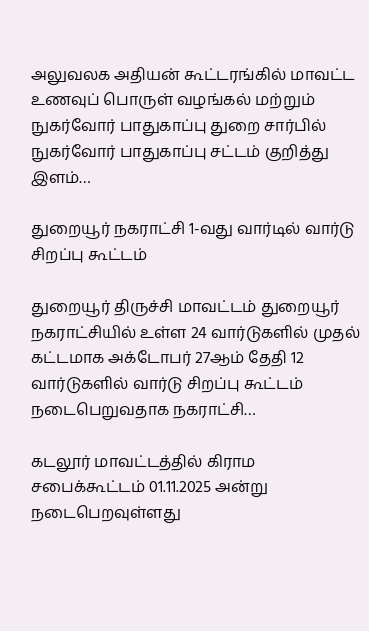அலுவலக அதியன் கூட்டரங்கில் மாவட்ட உணவுப் பொருள் வழங்கல் மற்றும் நுகர்வோர் பாதுகாப்பு துறை சார்பில் நுகர்வோர் பாதுகாப்பு சட்டம் குறித்து இளம்…

துறையூர் நகராட்சி 1-வது வார்டில் வார்டு சிறப்பு கூட்டம்

துறையூர் திருச்சி மாவட்டம் துறையூர் நகராட்சியில் உள்ள 24 வார்டுகளில் முதல் கட்டமாக அக்டோபர் 27ஆம் தேதி 12 வார்டுகளில் வார்டு சிறப்பு கூட்டம் நடைபெறுவதாக நகராட்சி…

கடலூர் மாவட்டத்தில் கிராம சபைக்கூட்டம் 01.11.2025 அன்று நடைபெறவுள்ளது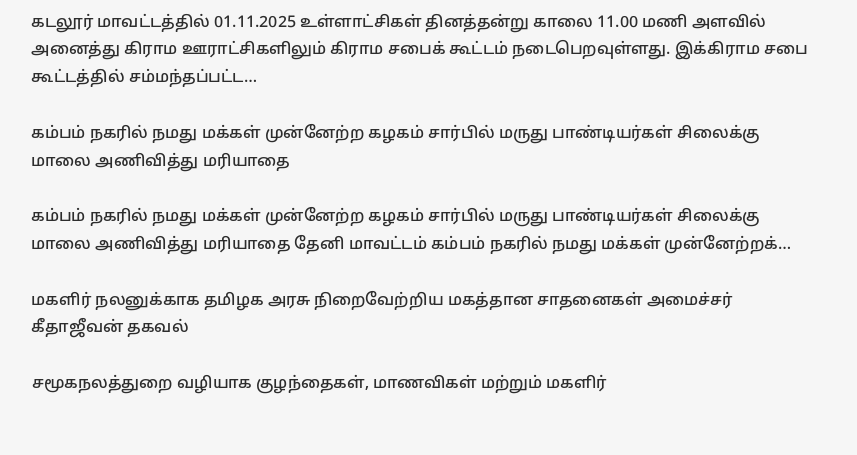கடலூர் மாவட்டத்தில் 01.11.2025 உள்ளாட்சிகள் தினத்தன்று காலை 11.00 மணி அளவில் அனைத்து கிராம ஊராட்சிகளிலும் கிராம சபைக் கூட்டம் நடைபெறவுள்ளது. இக்கிராம சபை கூட்டத்தில் சம்மந்தப்பட்ட…

கம்பம் நகரில் நமது மக்கள் முன்னேற்ற கழகம் சார்பில் மருது பாண்டியர்கள் சிலைக்கு மாலை அணிவித்து மரியாதை

கம்பம் நகரில் நமது மக்கள் முன்னேற்ற கழகம் சார்பில் மருது பாண்டியர்கள் சிலைக்கு மாலை அணிவித்து மரியாதை தேனி மாவட்டம் கம்பம் நகரில் நமது மக்கள் முன்னேற்றக்…

மகளிர் நலனுக்காக தமிழக அரசு நிறைவேற்றிய மகத்தான சாதனைகள் அமைச்சர் கீதாஜீவன் தகவல்

சமூகநலத்துறை வழியாக குழந்தைகள், மாணவிகள் மற்றும் மகளிர்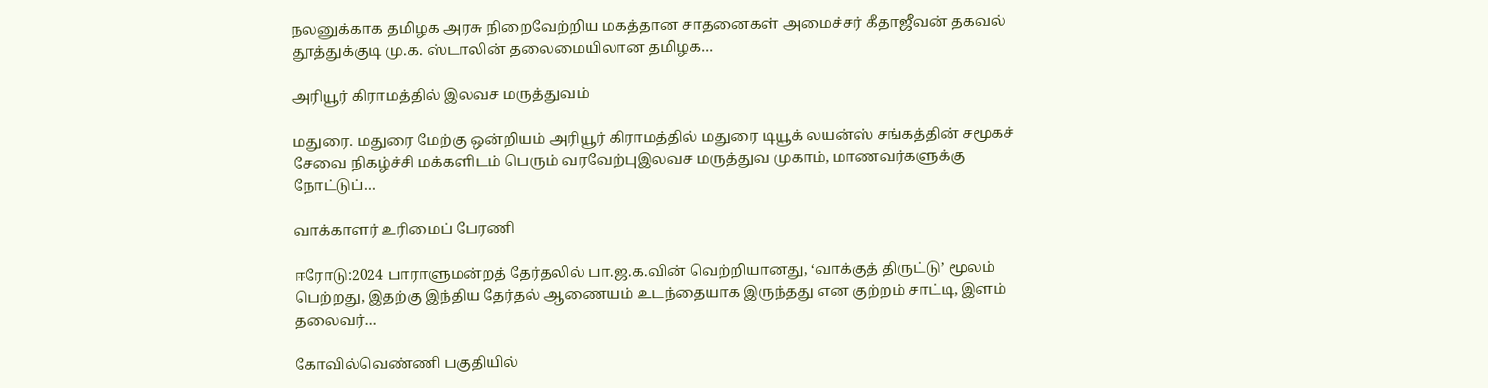நலனுக்காக தமிழக அரசு நிறைவேற்றிய மகத்தான சாதனைகள் அமைச்சர் கீதாஜீவன் தகவல் தூத்துக்குடி மு.க. ஸ்டாலின் தலைமையிலான தமிழக…

அரியூர் கிராமத்தில் இலவச மருத்துவம்

மதுரை. மதுரை மேற்கு ஒன்றியம் அரியூர் கிராமத்தில் மதுரை டியூக் லயன்ஸ் சங்கத்தின் சமூகச் சேவை நிகழ்ச்சி மக்களிடம் பெரும் வரவேற்புஇலவச மருத்துவ முகாம், மாணவர்களுக்கு நோட்டுப்…

வாக்காளர் உரிமைப் பேரணி

ஈரோடு:2024 பாராளுமன்றத் தேர்தலில் பா.ஜ.க.வின் வெற்றியானது, ‘வாக்குத் திருட்டு’ மூலம் பெற்றது, இதற்கு இந்திய தேர்தல் ஆணையம் உடந்தையாக இருந்தது என குற்றம் சாட்டி, இளம் தலைவர்…

கோவில்வெண்ணி பகுதியில்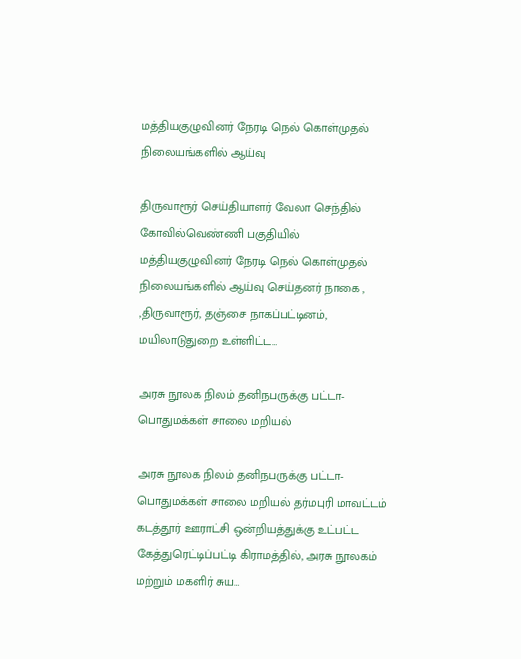மத்தியகுழுவினர் நேரடி நெல் கொள்முதல் நிலையங்களில் ஆய்வு

திருவாரூர் செய்தியாளர் வேலா செந்தில் கோவில்வெண்ணி பகுதியில் மத்தியகுழுவினர் நேரடி நெல் கொள்முதல் நிலையங்களில் ஆய்வு செய்தனர் நாகை , ,திருவாரூர், தஞ்சை நாகப்பட்டினம், மயிலாடுதுறை உள்ளிட்ட…

அரசு நூலக நிலம் தனிநபருக்கு பட்டா-பொதுமக்கள் சாலை மறியல்

அரசு நூலக நிலம் தனிநபருக்கு பட்டா-பொதுமக்கள் சாலை மறியல் தர்மபுரி மாவட்டம் கடத்தூர் ஊராட்சி ஒன்றியத்துக்கு உட்பட்ட கேத்துரெட்டிப்பட்டி கிராமத்தில், அரசு நூலகம் மற்றும் மகளிர் சுய…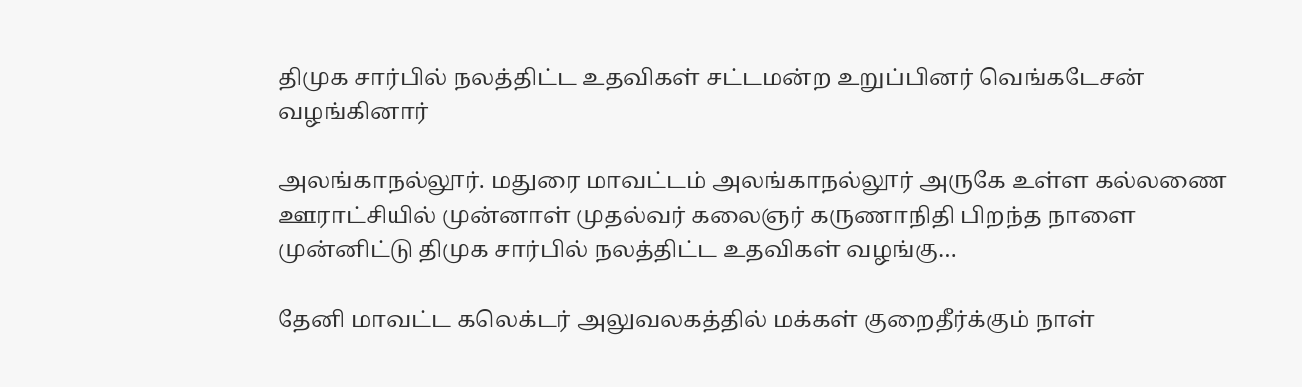திமுக சார்பில் நலத்திட்ட உதவிகள் சட்டமன்ற உறுப்பினர் வெங்கடேசன் வழங்கினார்

அலங்காநல்லூர். மதுரை மாவட்டம் அலங்காநல்லூர் அருகே உள்ள கல்லணை ஊராட்சியில் முன்னாள் முதல்வர் கலைஞர் கருணாநிதி பிறந்த நாளை முன்னிட்டு திமுக சார்பில் நலத்திட்ட உதவிகள் வழங்கு…

தேனி மாவட்ட கலெக்டர் அலுவலகத்தில் மக்கள் குறைதீர்க்கும் நாள்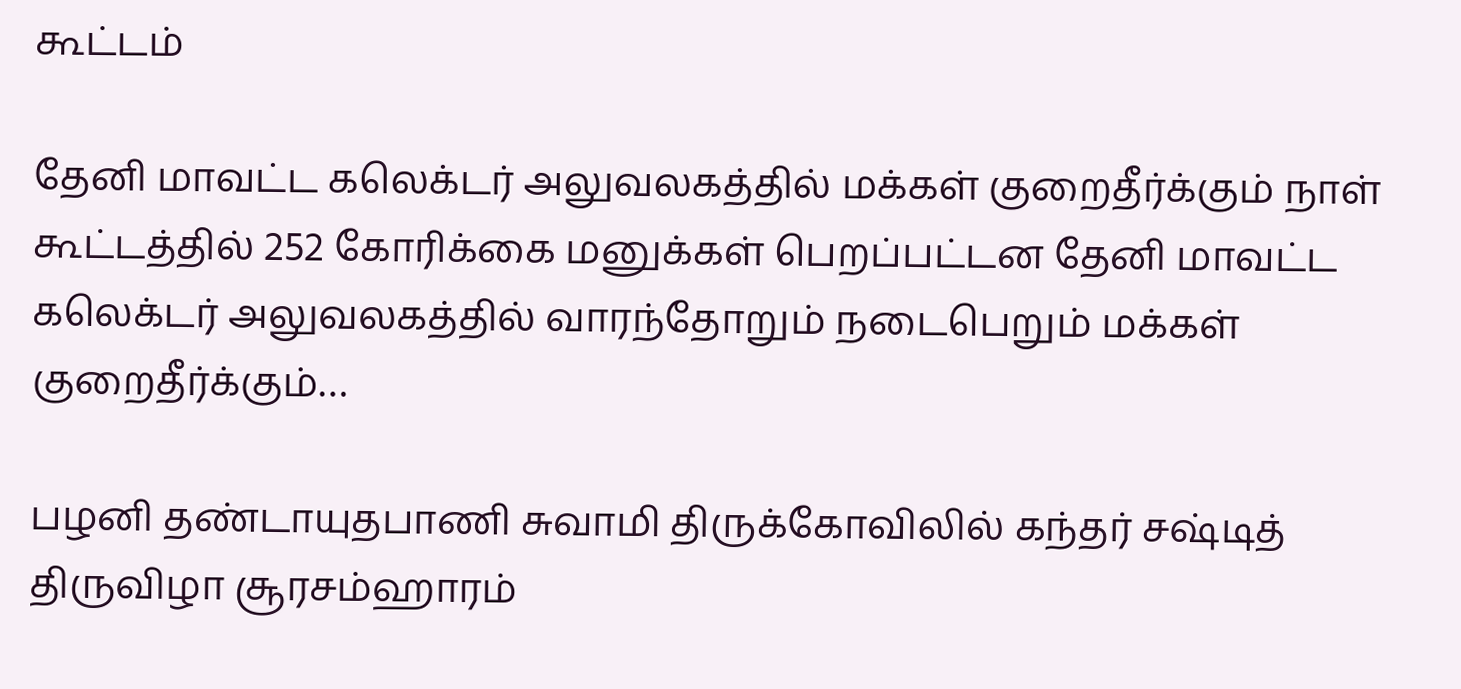கூட்டம்

தேனி மாவட்ட கலெக்டர் அலுவலகத்தில் மக்கள் குறைதீர்க்கும் நாள் கூட்டத்தில் 252 கோரிக்கை மனுக்கள் பெறப்பட்டன தேனி மாவட்ட கலெக்டர் அலுவலகத்தில் வாரந்தோறும் நடைபெறும் மக்கள் குறைதீர்க்கும்…

பழனி தண்டாயுதபாணி சுவாமி திருக்கோவிலில் கந்தர் சஷ்டித் திருவிழா சூரசம்ஹாரம்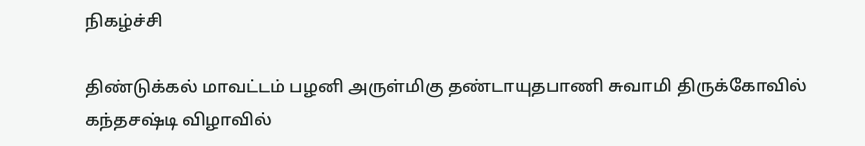நிகழ்ச்சி

திண்டுக்கல் மாவட்டம் பழனி அருள்மிகு தண்டாயுதபாணி சுவாமி திருக்கோவில் கந்தசஷ்டி விழாவில்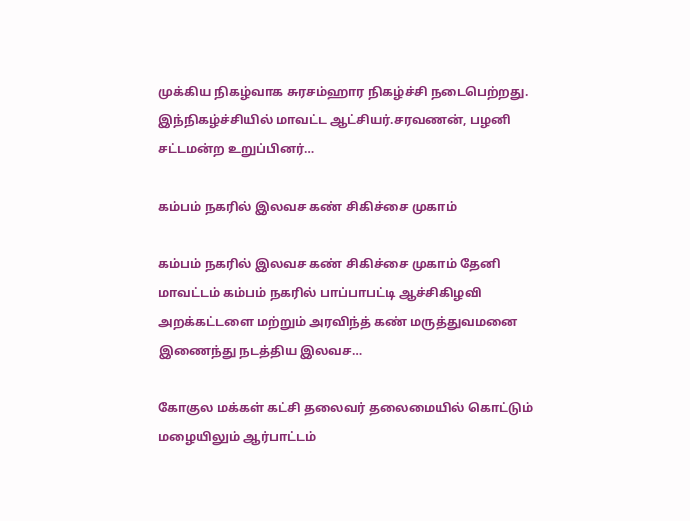முக்கிய நிகழ்வாக சுரசம்ஹார நிகழ்ச்சி நடைபெற்றது. இந்நிகழ்ச்சியில் மாவட்ட ஆட்சியர்.சரவணன், பழனி சட்டமன்ற உறுப்பினர்…

கம்பம் நகரில் இலவச கண் சிகிச்சை முகாம்

கம்பம் நகரில் இலவச கண் சிகிச்சை முகாம் தேனி மாவட்டம் கம்பம் நகரில் பாப்பாபட்டி ஆச்சிகிழவி அறக்கட்டளை மற்றும் அரவிந்த் கண் மருத்துவமனை இணைந்து நடத்திய இலவச…

கோகுல மக்கள் கட்சி தலைவர் தலைமையில் கொட்டும் மழையிலும் ஆர்பாட்டம்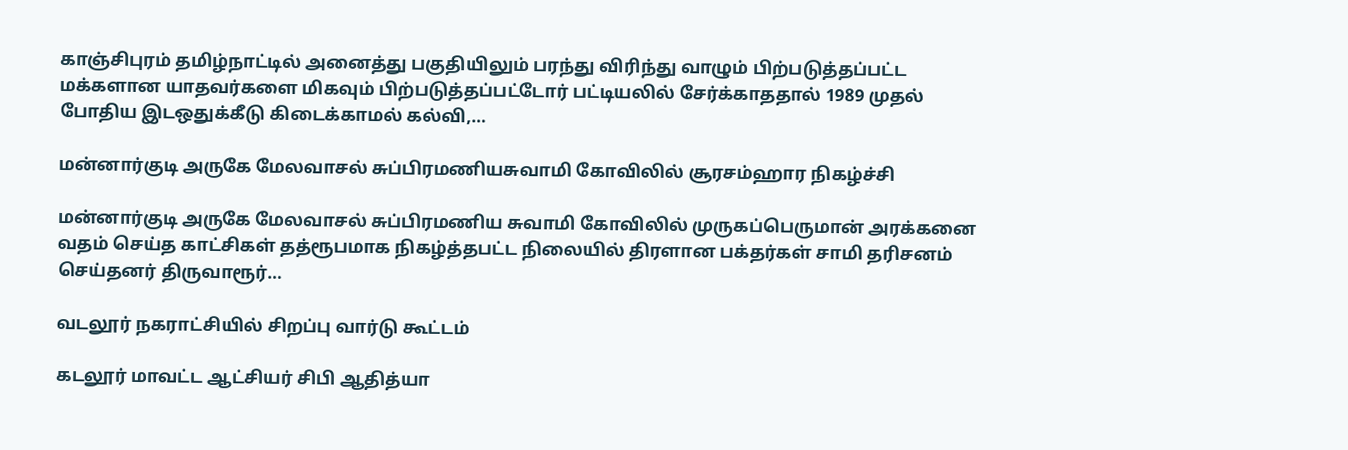காஞ்சிபுரம் தமிழ்நாட்டில் அனைத்து பகுதியிலும் பரந்து விரிந்து வாழும் பிற்படுத்தப்பட்ட மக்களான யாதவர்களை மிகவும் பிற்படுத்தப்பட்டோர் பட்டியலில் சேர்க்காததால் 1989 முதல் போதிய இடஒதுக்கீடு கிடைக்காமல் கல்வி,…

மன்னார்குடி அருகே மேலவாசல் சுப்பிரமணியசுவாமி கோவிலில் சூரசம்ஹார நிகழ்ச்சி

மன்னார்குடி அருகே மேலவாசல் சுப்பிரமணிய சுவாமி கோவிலில் முருகப்பெருமான் அரக்கனை வதம் செய்த காட்சிகள் தத்ரூபமாக நிகழ்த்தபட்ட நிலையில் திரளான பக்தர்கள் சாமி தரிசனம் செய்தனர் திருவாரூர்…

வடலூர் நகராட்சியில் சிறப்பு வார்டு கூட்டம்

கடலூர் மாவட்ட ஆட்சியர் சிபி ஆதித்யா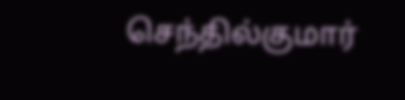செந்தில்குமார்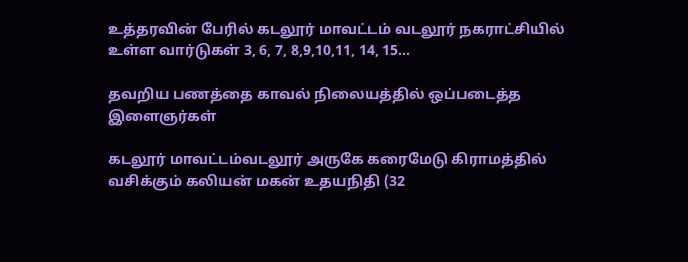உத்தரவின் பேரில் கடலூர் மாவட்டம் வடலூர் நகராட்சியில் உள்ள வார்டுகள் 3, 6, 7, 8,9,10,11, 14, 15…

தவறிய பணத்தை காவல் நிலையத்தில் ஒப்படைத்த இளைஞர்கள்

கடலூர் மாவட்டம்வடலூர் அருகே கரைமேடு கிராமத்தில் வசிக்கும் கலியன் மகன் உதயநிதி (32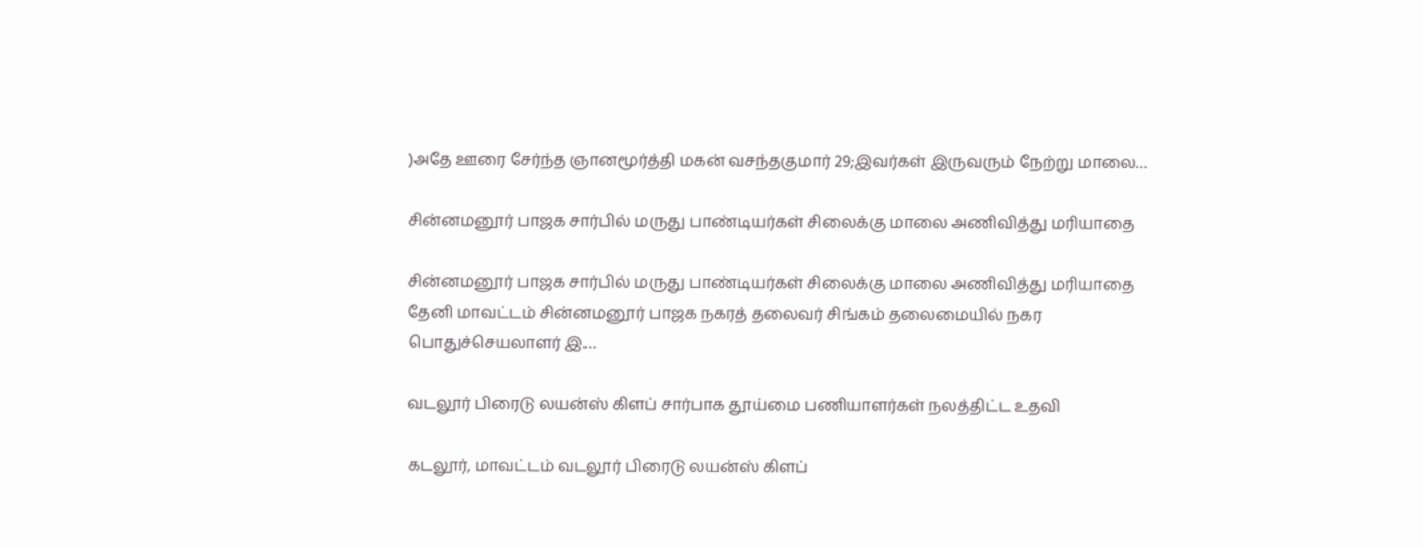)அதே ஊரை சேர்ந்த ஞானமூர்த்தி மகன் வசந்தகுமார் 29;இவர்கள் இருவரும் நேற்று மாலை…

சின்னமனூர் பாஜக சார்பில் மருது பாண்டியர்கள் சிலைக்கு மாலை அணிவித்து மரியாதை

சின்னமனூர் பாஜக சார்பில் மருது பாண்டியர்கள் சிலைக்கு மாலை அணிவித்து மரியாதை தேனி மாவட்டம் சின்னமனூர் பாஜக நகரத் தலைவர் சிங்கம் தலைமையில் நகர பொதுச்செயலாளர் இ.…

வடலூர் பிரைடு லயன்ஸ் கிளப் சார்பாக தூய்மை பணியாளர்கள் நலத்திட்ட உதவி

கடலூர், மாவட்டம் வடலூர் பிரைடு லயன்ஸ் கிளப்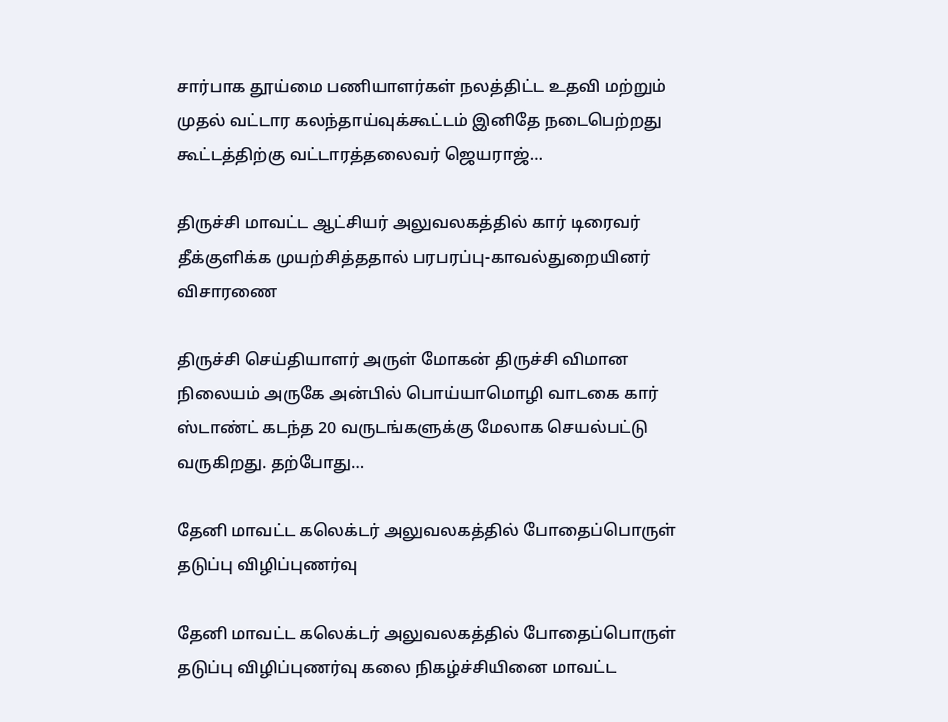சார்பாக தூய்மை பணியாளர்கள் நலத்திட்ட உதவி மற்றும் முதல் வட்டார கலந்தாய்வுக்கூட்டம் இனிதே நடைபெற்றது கூட்டத்திற்கு வட்டாரத்தலைவர் ஜெயராஜ்…

திருச்சி மாவட்ட ஆட்சியர் அலுவலகத்தில் கார் டிரைவர் தீக்குளிக்க முயற்சித்ததால் பரபரப்பு-காவல்துறையினர் விசாரணை

திருச்சி செய்தியாளர் அருள் மோகன் திருச்சி விமான நிலையம் அருகே அன்பில் பொய்யாமொழி வாடகை கார் ஸ்டாண்ட் கடந்த 20 வருடங்களுக்கு மேலாக செயல்பட்டு வருகிறது. தற்போது…

தேனி மாவட்ட கலெக்டர் அலுவலகத்தில் போதைப்பொருள் தடுப்பு விழிப்புணர்வு

தேனி மாவட்ட கலெக்டர் அலுவலகத்தில் போதைப்பொருள் தடுப்பு விழிப்புணர்வு கலை நிகழ்ச்சியினை மாவட்ட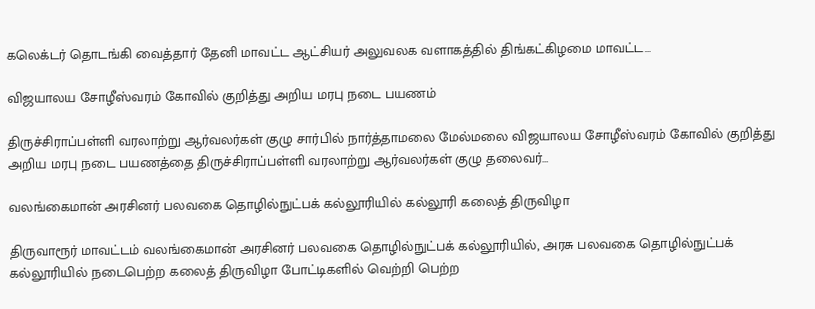கலெக்டர் தொடங்கி வைத்தார் தேனி மாவட்ட ஆட்சியர் அலுவலக வளாகத்தில் திங்கட்கிழமை மாவட்ட…

விஜயாலய சோழீஸ்வரம் கோவில் குறித்து அறிய மரபு நடை பயணம்

திருச்சிராப்பள்ளி வரலாற்று ஆர்வலர்கள் குழு சார்பில் நார்த்தாமலை மேல்மலை விஜயாலய சோழீஸ்வரம் கோவில் குறித்து அறிய மரபு நடை பயணத்தை திருச்சிராப்பள்ளி வரலாற்று ஆர்வலர்கள் குழு தலைவர்…

வலங்கைமான் அரசினர் பலவகை தொழில்நுட்பக் கல்லூரியில் கல்லூரி கலைத் திருவிழா

திருவாரூர் மாவட்டம் வலங்கைமான் அரசினர் பலவகை தொழில்நுட்பக் கல்லூரியில், அரசு பலவகை தொழில்நுட்பக் கல்லூரியில் நடைபெற்ற கலைத் திருவிழா போட்டிகளில் வெற்றி பெற்ற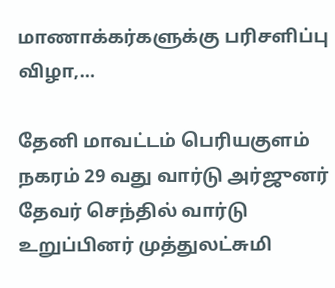மாணாக்கர்களுக்கு பரிசளிப்பு விழா,…

தேனி மாவட்டம் பெரியகுளம் நகரம் 29 வது வார்டு அர்ஜுனர் தேவர் செந்தில் வார்டு உறுப்பினர் முத்துலட்சுமி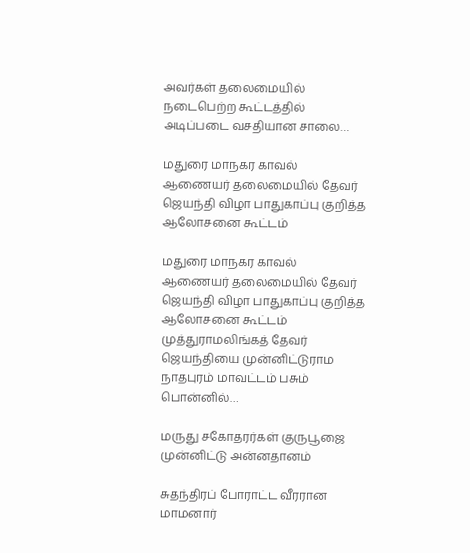அவர்கள் தலைமையில் நடைபெற்ற கூட்டத்தில் அடிப்படை வசதியான சாலை…

மதுரை மாநகர காவல் ஆணையர் தலைமையில் தேவர் ஜெயந்தி விழா பாதுகாப்பு குறித்த ஆலோசனை கூட்டம்

மதுரை மாநகர காவல் ஆணையர் தலைமையில் தேவர் ஜெயந்தி விழா பாதுகாப்பு குறித்த ஆலோசனை கூட்டம் முத்துராமலிங்கத் தேவர் ஜெயந்தியை முன்னிட்டுராம நாதபுரம் மாவட்டம் பசும் பொன்னில்…

மருது சகோதரர்கள் குருபூஜை முன்னிட்டு அன்னதானம்

சுதந்திரப் போராட்ட வீரரான மாமனார்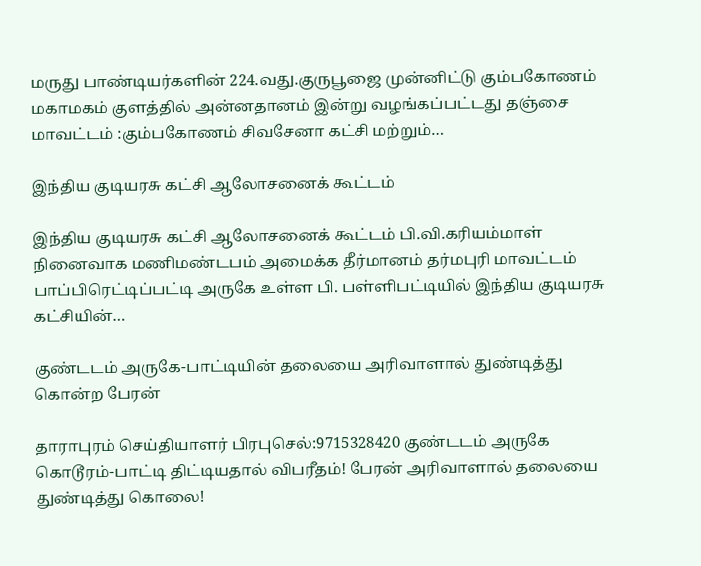மருது பாண்டியர்களின் 224.வது.குருபூஜை முன்னிட்டு கும்பகோணம் மகாமகம் குளத்தில் அன்னதானம் இன்று வழங்கப்பட்டது தஞ்சை மாவட்டம் :கும்பகோணம் சிவசேனா கட்சி மற்றும்…

இந்திய குடியரசு கட்சி ஆலோசனைக் கூட்டம்

இந்திய குடியரசு கட்சி ஆலோசனைக் கூட்டம் பி.வி.கரியம்மாள் நினைவாக மணிமண்டபம் அமைக்க தீர்மானம் தர்மபுரி மாவட்டம் பாப்பிரெட்டிப்பட்டி அருகே உள்ள பி. பள்ளிபட்டியில் இந்திய குடியரசு கட்சியின்…

குண்டடம் அருகே-பாட்டியின் தலையை அரிவாளால் துண்டித்து கொன்ற பேரன்

தாராபுரம் செய்தியாளர் பிரபுசெல்:9715328420 குண்டடம் அருகே கொடூரம்-பாட்டி திட்டியதால் விபரீதம்! பேரன் அரிவாளால் தலையை துண்டித்து கொலை!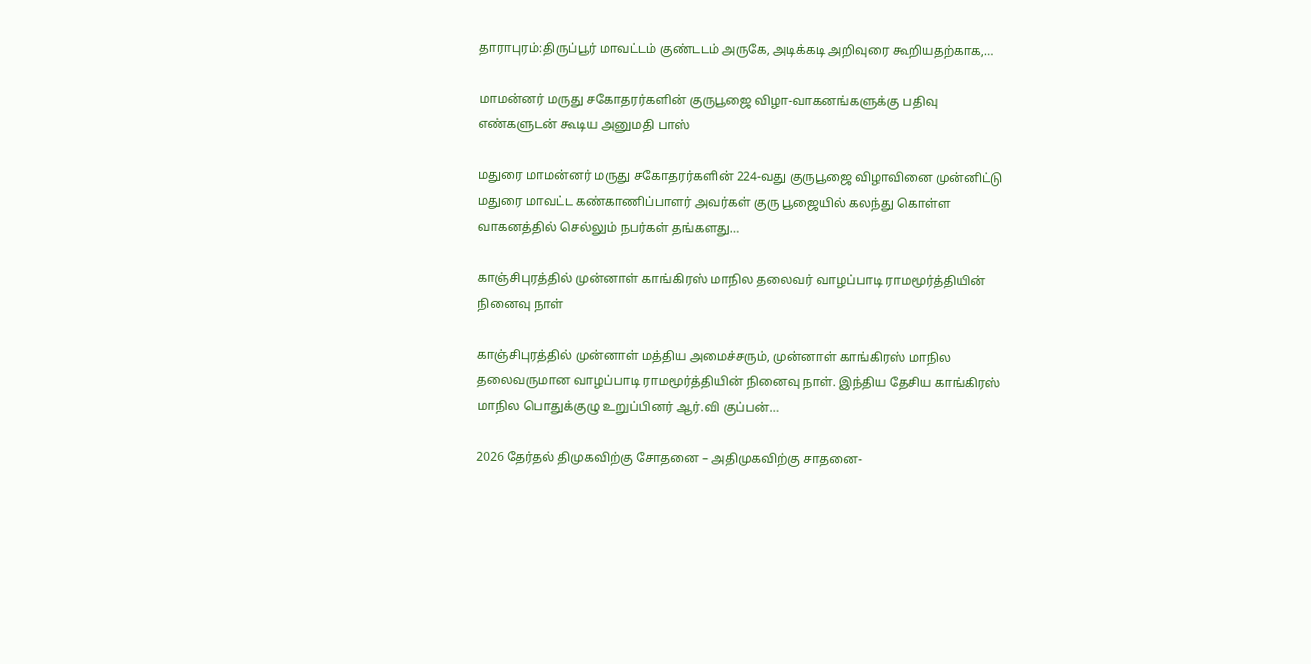தாராபுரம்:திருப்பூர் மாவட்டம் குண்டடம் அருகே, அடிக்கடி அறிவுரை கூறியதற்காக,…

மாமன்னர் மருது சகோதரர்களின் குருபூஜை விழா-வாகனங்களுக்கு பதிவு எண்களுடன் கூடிய அனுமதி பாஸ்

மதுரை மாமன்னர் மருது சகோதரர்களின் 224-வது குருபூஜை விழாவினை முன்னிட்டு மதுரை மாவட்ட கண்காணிப்பாளர் அவர்கள் குரு பூஜையில் கலந்து கொள்ள வாகனத்தில் செல்லும் நபர்கள் தங்களது…

காஞ்சிபுரத்தில் முன்னாள் காங்கிரஸ் மாநில தலைவர் வாழப்பாடி ராமமூர்த்தியின் நினைவு நாள்

காஞ்சிபுரத்தில் முன்னாள் மத்திய அமைச்சரும், முன்னாள் காங்கிரஸ் மாநில தலைவருமான வாழப்பாடி ராமமூர்த்தியின் நினைவு நாள். இந்திய தேசிய காங்கிரஸ் மாநில பொதுக்குழு உறுப்பினர் ஆர்.வி குப்பன்…

2026 தேர்தல் திமுகவிற்கு சோதனை – அதிமுகவிற்கு சாதனை-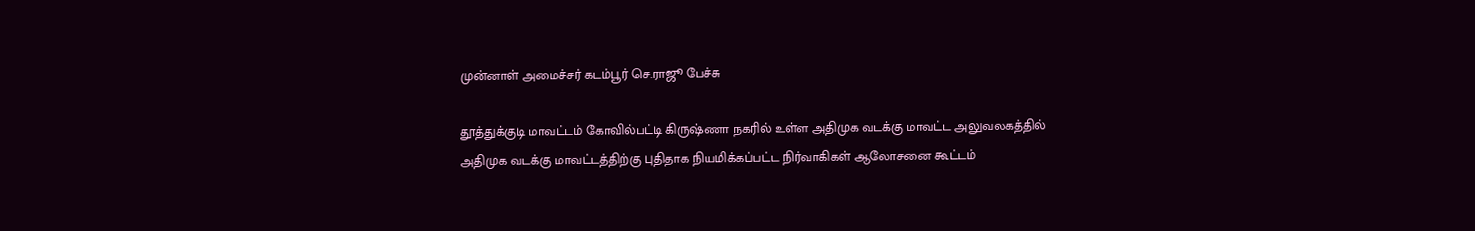முன்னாள் அமைச்சர் கடம்பூர் செ.ராஜூ பேச்சு

தூத்துக்குடி மாவட்டம் கோவில்பட்டி கிருஷ்ணா நகரில் உள்ள அதிமுக வடக்கு மாவட்ட அலுவலகத்தில் அதிமுக வடக்கு மாவட்டத்திற்கு புதிதாக நியமிக்கப்பட்ட நிர்வாகிகள் ஆலோசனை கூட்டம்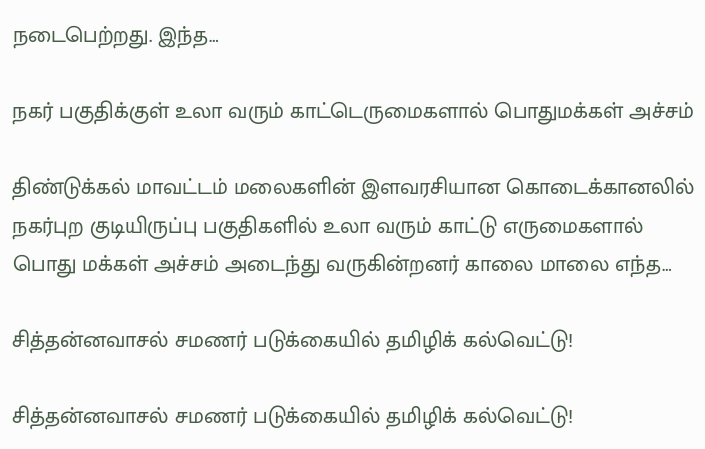நடைபெற்றது. இந்த…

நகர் பகுதிக்குள் உலா வரும் காட்டெருமைகளால் பொதுமக்கள் அச்சம்

திண்டுக்கல் மாவட்டம் மலைகளின் இளவரசியான கொடைக்கானலில் நகர்புற குடியிருப்பு பகுதிகளில் உலா வரும் காட்டு எருமைகளால் பொது மக்கள் அச்சம் அடைந்து வருகின்றனர் காலை மாலை எந்த…

சித்தன்னவாசல் சமணர் படுக்கையில் தமிழிக் கல்வெட்டு!

சித்தன்னவாசல் சமணர் படுக்கையில் தமிழிக் கல்வெட்டு!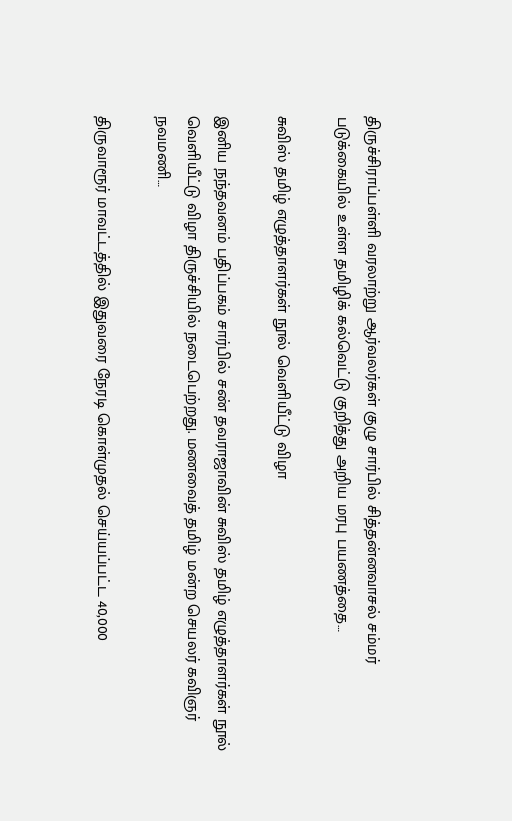திருச்சிராப்பள்ளி வரலாற்று ஆர்வலர்கள் குழு சார்பில் சித்தன்னவாசல் சம்மர் படுக்கையில் உள்ள தமிழிக் கல்வெட்டு குறித்து அறிய மரபு பயணத்தை…

சுவிஸ் தமிழ் எழுத்தாளர்கள் நூல் வெளியீட்டு விழா

இனிய நந்தவனம் பதிப்பகம் சார்பில் சண் தவராஜாவின் சுவிஸ் தமிழ் எழுத்தாளர்கள் நூல் வெளியீட்டு விழா திருச்சியில் நடைபெற்றது. மணவைத் தமிழ் மன்ற செயலர் கவிஞர் நவமணி…

திருவாரூர் மாவட்டத்தில் இதுவரை நேரடி கொள்முதல் செய்யப்பட்ட 40,000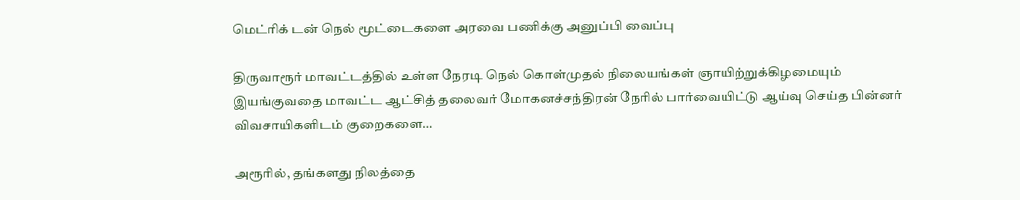மெட்ரிக் டன் நெல் மூட்டைகளை அரவை பணிக்கு அனுப்பி வைப்பு

திருவாரூர் மாவட்டத்தில் உள்ள நேரடி நெல் கொள்முதல் நிலையங்கள் ஞாயிற்றுக்கிழமையும் இயங்குவதை மாவட்ட ஆட்சித் தலைவர் மோகனச்சந்திரன் நேரில் பார்வையிட்டு ஆய்வு செய்த பின்னர் விவசாயிகளிடம் குறைகளை…

அரூரில், தங்களது நிலத்தை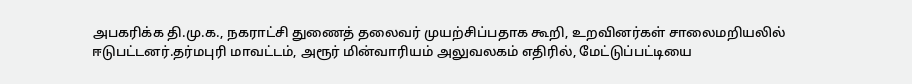அபகரிக்க தி.மு.க., நகராட்சி துணைத் தலைவர் முயற்சிப்பதாக கூறி, உறவினர்கள் சாலைமறியலில் ஈடுபட்டனர்.தர்மபுரி மாவட்டம், அரூர் மின்வாரியம் அலுவலகம் எதிரில், மேட்டுப்பட்டியை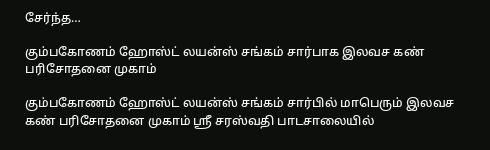சேர்ந்த…

கும்பகோணம் ஹோஸ்ட் லயன்ஸ் சங்கம் சார்பாக இலவச கண் பரிசோதனை முகாம்

கும்பகோணம் ஹோஸ்ட் லயன்ஸ் சங்கம் சார்பில் மாபெரும் இலவச கண் பரிசோதனை முகாம் ஸ்ரீ சரஸ்வதி பாடசாலையில்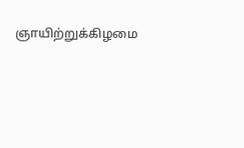ஞாயிற்றுக்கிழமை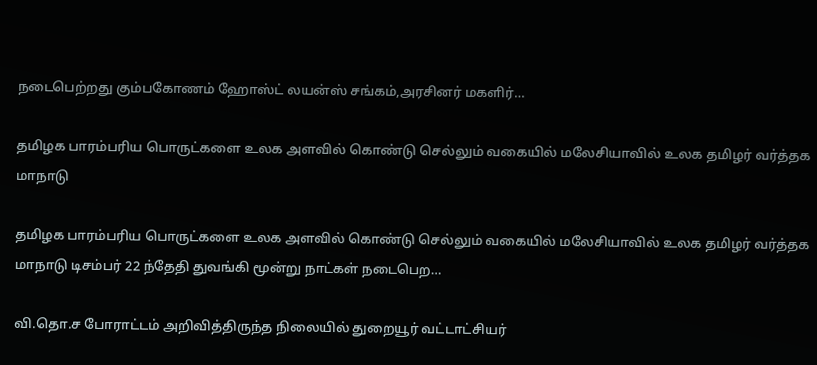நடைபெற்றது கும்பகோணம் ஹோஸ்ட் லயன்ஸ் சங்கம்,அரசினர் மகளிர்…

தமிழக பாரம்பரிய பொருட்களை உலக அளவில் கொண்டு செல்லும் வகையில் மலேசியாவில் உலக தமிழர் வர்த்தக மாநாடு

தமிழக பாரம்பரிய பொருட்களை உலக அளவில் கொண்டு செல்லும் வகையில் மலேசியாவில் உலக தமிழர் வர்த்தக மாநாடு டிசம்பர் 22 ந்தேதி துவங்கி மூன்று நாட்கள் நடைபெற…

வி.தொ.ச போராட்டம் அறிவித்திருந்த நிலையில் துறையூர் வட்டாட்சியர்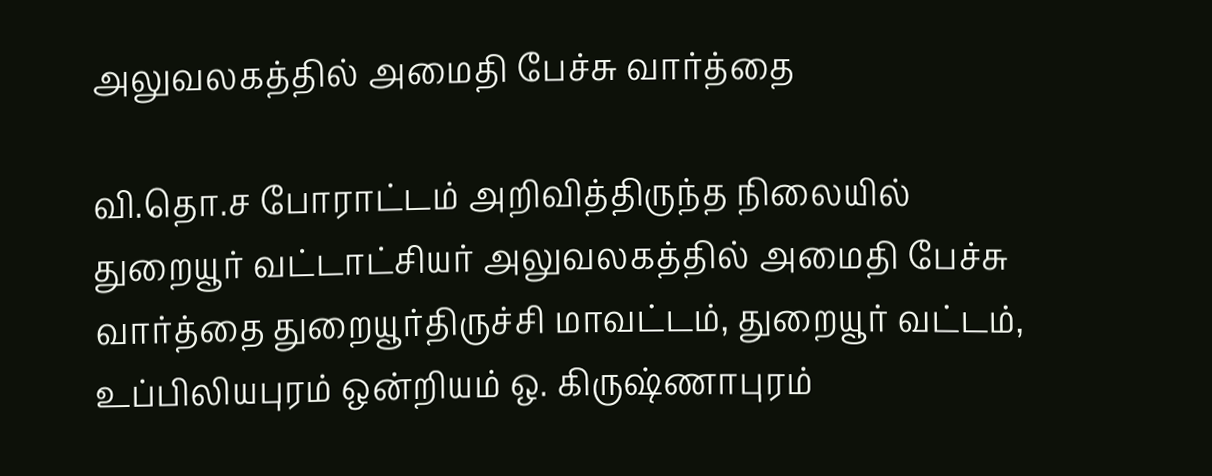அலுவலகத்தில் அமைதி பேச்சு வார்த்தை

வி.தொ.ச போராட்டம் அறிவித்திருந்த நிலையில் துறையூர் வட்டாட்சியர் அலுவலகத்தில் அமைதி பேச்சு வார்த்தை துறையூர்திருச்சி மாவட்டம், துறையூர் வட்டம், உப்பிலியபுரம் ஒன்றியம் ஒ. கிருஷ்ணாபுரம்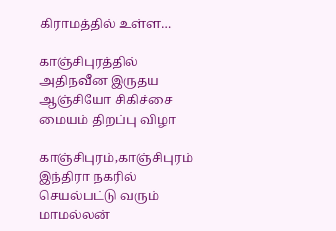கிராமத்தில் உள்ள…

காஞ்சிபுரத்தில் அதிநவீன இருதய ஆஞ்சியோ சிகிச்சை மையம் திறப்பு விழா

காஞ்சிபுரம்,காஞ்சிபுரம் இந்திரா நகரில் செயல்பட்டு வரும் மாமல்லன்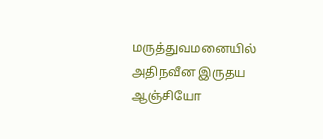மருத்துவமனையில் அதிநவீன இருதய ஆஞ்சியோ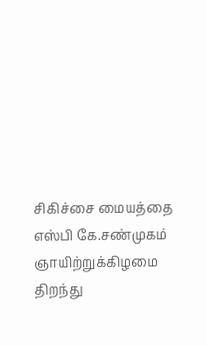சிகிச்சை மையத்தை எஸ்பி கே.சண்முகம் ஞாயிற்றுக்கிழமை திறந்து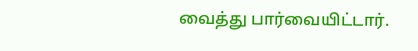வைத்து பார்வையிட்டார்.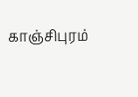காஞ்சிபுரம்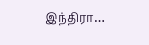இந்திரா…